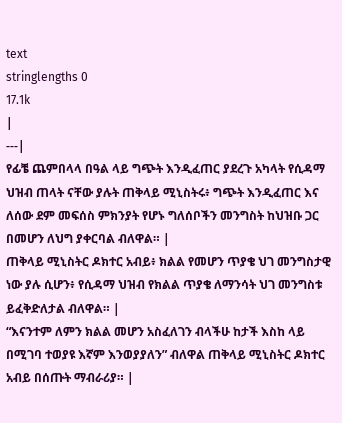text
stringlengths 0
17.1k
|
---|
የፊቼ ጨምበላላ በዓል ላይ ግጭት እንዲፈጠር ያደረጉ አካላት የሲዳማ ህዝብ ጠላት ናቸው ያሉት ጠቅላይ ሚኒስትሩ፥ ግጭት እንዲፈጠር እና ለሰው ደም መፍሰስ ምክንያት የሆኑ ግለሰቦችን መንግስት ከህዝቡ ጋር በመሆን ለህግ ያቀርባል ብለዋል። |
ጠቅላይ ሚኒስትር ዶክተር አብይ፥ ክልል የመሆን ጥያቄ ህገ መንግስታዊ ነው ያሉ ሲሆን፥ የሲዳማ ህዝብ የክልል ጥያቄ ለማንሳት ህገ መንግስቱ ይፈቅድለታል ብለዋል። |
“እናንተም ለምን ክልል መሆን አስፈለገን ብላችሁ ከታች እስከ ላይ በሚገባ ተወያዩ እኛም እንወያያለን” ብለዋል ጠቅላይ ሚኒስትር ዶክተር አብይ በሰጡት ማብራሪያ። |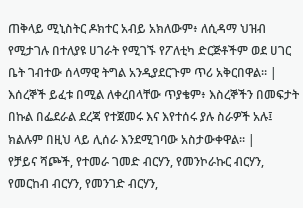ጠቅላይ ሚኒስትር ዶክተር አብይ አክለውም፥ ለሲዳማ ህዝብ የሚታገሉ በተለያዩ ሀገራት የሚገኙ የፖለቲካ ድርጅቶችም ወደ ሀገር ቤት ገብተው ሰላማዊ ትግል አንዲያደርጉም ጥሪ አቅርበዋል። |
እሰረኞች ይፈቱ በሚል ለቀረበላቸው ጥያቄም፥ እስረኞችን በመፍታት በኩል በፌደራል ደረጃ የተጀመሩ እና እየተሰሩ ያሉ ስራዎች አሉ፤ ክልሉም በዚህ ላይ ሊሰራ እንደሚገባው አስታውቀዋል። |
የቻይና ሻጮች, የተመራ ገመድ ብርሃን, የመንኮራኩር ብርሃን, የመርከብ ብርሃን, የመንገድ ብርሃን,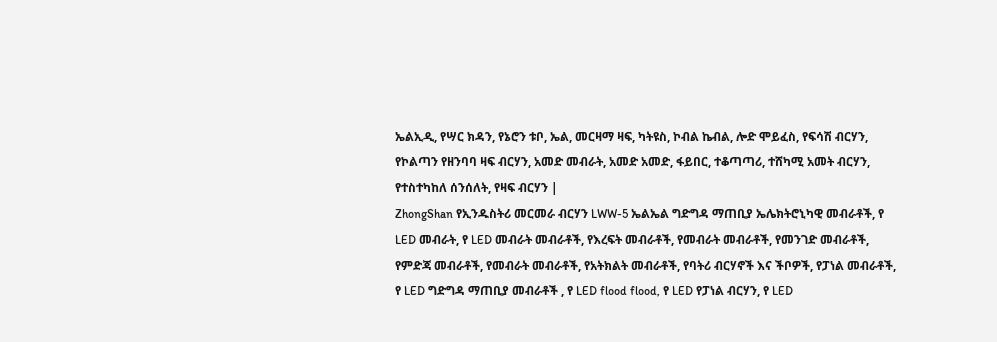ኤልኢዲ, የሣር ክዳን, የኔሮን ቱቦ, ኤል, መርዛማ ዛፍ, ካትዩስ, ኮብል ኬብል, ሎድ ሞይፈስ, የፍሳሽ ብርሃን, የኮልጣን የዘንባባ ዛፍ ብርሃን, አመድ መብራት, አመድ አመድ, ፋይበር, ተቆጣጣሪ, ተሸካሚ አመት ብርሃን, የተስተካከለ ሰንሰለት, የዛፍ ብርሃን |
ZhongShan የኢንዱስትሪ መርመራ ብርሃን LWW-5 ኤልኤል ግድግዳ ማጠቢያ ኤሌክትሮኒካዊ መብራቶች, የ LED መብራት, የ LED መብራት መብራቶች, የእረፍት መብራቶች, የመብራት መብራቶች, የመንገድ መብራቶች, የምድጃ መብራቶች, የመብራት መብራቶች, የአትክልት መብራቶች, የባትሪ ብርሃኖች እና ችቦዎች, የፓነል መብራቶች, የ LED ግድግዳ ማጠቢያ መብራቶች , የ LED flood flood, የ LED የፓነል ብርሃን, የ LED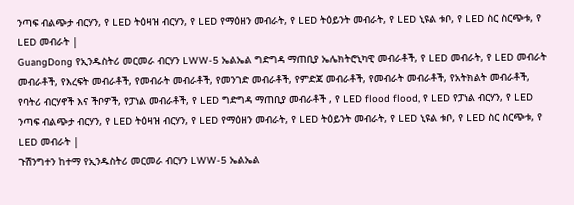ንጣፍ ብልጭታ ብርሃን, የ LED ትዕዛዝ ብርሃን, የ LED የማዕዘን መብራት, የ LED ትዕይንት መብራት, የ LED ኒዩል ቱቦ, የ LED ስር ስርጭቱ, የ LED መብራት |
GuangDong የኢንዱስትሪ መርመራ ብርሃን LWW-5 ኤልኤል ግድግዳ ማጠቢያ ኤሌክትሮኒካዊ መብራቶች, የ LED መብራት, የ LED መብራት መብራቶች, የእረፍት መብራቶች, የመብራት መብራቶች, የመንገድ መብራቶች, የምድጃ መብራቶች, የመብራት መብራቶች, የአትክልት መብራቶች, የባትሪ ብርሃኖች እና ችቦዎች, የፓነል መብራቶች, የ LED ግድግዳ ማጠቢያ መብራቶች , የ LED flood flood, የ LED የፓነል ብርሃን, የ LED ንጣፍ ብልጭታ ብርሃን, የ LED ትዕዛዝ ብርሃን, የ LED የማዕዘን መብራት, የ LED ትዕይንት መብራት, የ LED ኒዩል ቱቦ, የ LED ስር ስርጭቱ, የ LED መብራት |
ጉሽንግተን ከተማ የኢንዱስትሪ መርመራ ብርሃን LWW-5 ኤልኤል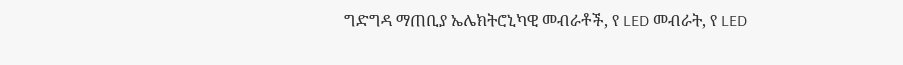ግድግዳ ማጠቢያ ኤሌክትሮኒካዊ መብራቶች, የ LED መብራት, የ LED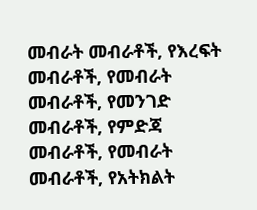መብራት መብራቶች, የእረፍት መብራቶች, የመብራት መብራቶች, የመንገድ መብራቶች, የምድጃ መብራቶች, የመብራት መብራቶች, የአትክልት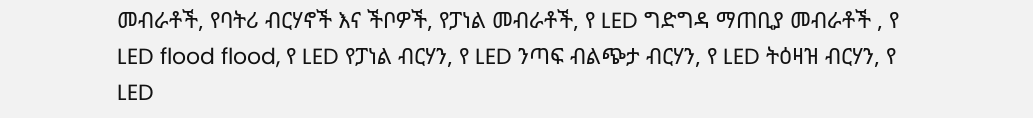መብራቶች, የባትሪ ብርሃኖች እና ችቦዎች, የፓነል መብራቶች, የ LED ግድግዳ ማጠቢያ መብራቶች , የ LED flood flood, የ LED የፓነል ብርሃን, የ LED ንጣፍ ብልጭታ ብርሃን, የ LED ትዕዛዝ ብርሃን, የ LED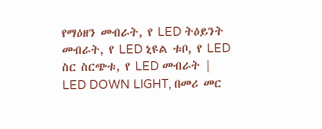የማዕዘን መብራት, የ LED ትዕይንት መብራት, የ LED ኒዩል ቱቦ, የ LED ስር ስርጭቱ, የ LED መብራት |
LED DOWN LIGHT, በመሪ መር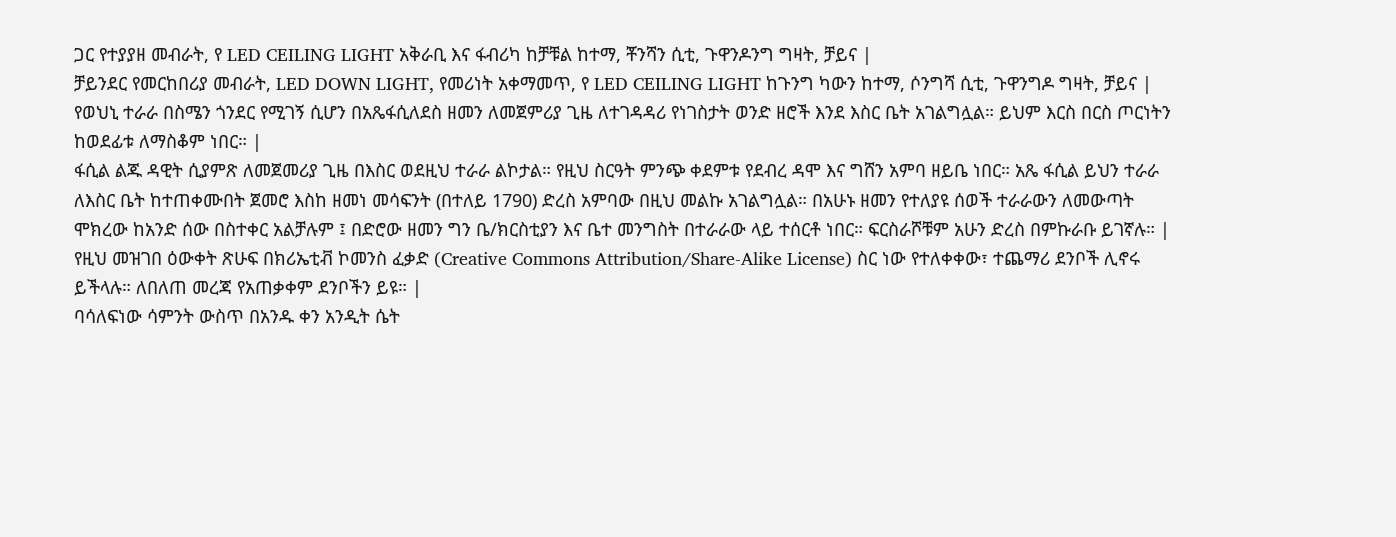ጋር የተያያዘ መብራት, የ LED CEILING LIGHT አቅራቢ እና ፋብሪካ ከቻቹል ከተማ, ቾንሻን ሲቲ, ጉዋንዶንግ ግዛት, ቻይና |
ቻይንደር የመርከበሪያ መብራት, LED DOWN LIGHT, የመሪነት አቀማመጥ, የ LED CEILING LIGHT ከጉንግ ካውን ከተማ, ሶንግሻ ሲቲ, ጉዋንግዶ ግዛት, ቻይና |
የወህኒ ተራራ በስሜን ጎንደር የሚገኝ ሲሆን በአጼፋሲለደስ ዘመን ለመጀምሪያ ጊዜ ለተገዳዳሪ የነገስታት ወንድ ዘሮች እንደ እስር ቤት አገልግሏል። ይህም እርስ በርስ ጦርነትን ከወደፊቱ ለማስቆም ነበር። |
ፋሲል ልጁ ዳዊት ሲያምጽ ለመጀመሪያ ጊዜ በእስር ወደዚህ ተራራ ልኮታል። የዚህ ስርዓት ምንጭ ቀደምቱ የደብረ ዳሞ እና ግሸን አምባ ዘይቤ ነበር። አጼ ፋሲል ይህን ተራራ ለእስር ቤት ከተጠቀሙበት ጀመሮ እስከ ዘመነ መሳፍንት (በተለይ 1790) ድረስ አምባው በዚህ መልኩ አገልግሏል። በአሁኑ ዘመን የተለያዩ ሰወች ተራራውን ለመውጣት ሞክረው ከአንድ ሰው በስተቀር አልቻሉም ፤ በድሮው ዘመን ግን ቤ/ክርስቲያን እና ቤተ መንግስት በተራራው ላይ ተሰርቶ ነበር። ፍርስራሾቹም አሁን ድረስ በምኩራቡ ይገኛሉ። |
የዚህ መዝገበ ዕውቀት ጽሁፍ በክሪኤቲቭ ኮመንስ ፈቃድ (Creative Commons Attribution/Share-Alike License) ስር ነው የተለቀቀው፣ ተጨማሪ ደንቦች ሊኖሩ ይችላሉ። ለበለጠ መረጃ የአጠቃቀም ደንቦችን ይዩ። |
ባሳለፍነው ሳምንት ውስጥ በአንዱ ቀን አንዲት ሴት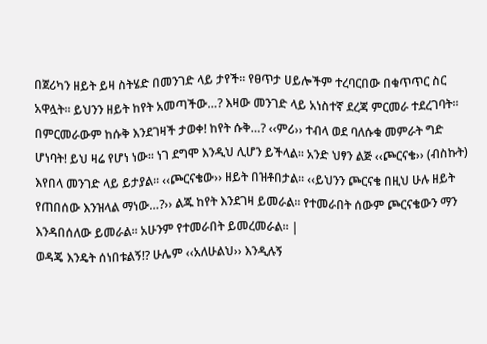በጀሪካን ዘይት ይዛ ስትሄድ በመንገድ ላይ ታየች፡፡ የፀጥታ ሀይሎችም ተረባርበው በቁጥጥር ስር አዋሏት፡፡ ይህንን ዘይት ከየት አመጣችው…? እዛው መንገድ ላይ አነስተኛ ደረጃ ምርመራ ተደረገባት፡፡ በምርመራውም ከሱቅ እንደገዛች ታወቀ! ከየት ሱቅ…? ‹‹ምሪ›› ተብላ ወደ ባለሱቁ መምራት ግድ ሆነባት! ይህ ዛሬ የሆነ ነው፡፡ ነገ ደግሞ እንዲህ ሊሆን ይችላል፡፡ አንድ ህፃን ልጅ ‹‹ጮርናቄ›› (ብስኩት) እየበላ መንገድ ላይ ይታያል፡፡ ‹‹ጮርናቄው›› ዘይት በዝቶበታል፡፡ ‹‹ይህንን ጮርናቄ በዚህ ሁሉ ዘይት የጠበሰው እንዝላል ማነው…?›› ልጁ ከየት እንደገዛ ይመራል፡፡ የተመራበት ሰውም ጮርናቄውን ማን እንዳበሰለው ይመራል፡፡ አሁንም የተመራበት ይመረመራል፡፡ |
ወዳጄ እንዴት ሰነበቱልኝ!? ሁሌም ‹‹አለሁልህ›› እንዲሉኝ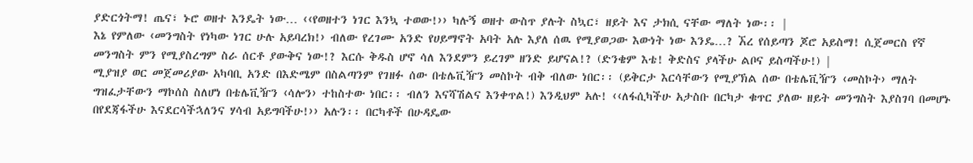ያድርጎትማ! ጤና፣ ኑሮ ወዘተ እንዴት ነው… ‹‹የወዘተን ነገር እንኳ ተወው!›› ካሉኝ ወዘተ ውስጥ ያሉት ስኳር፣ ዘይት እና ታክሲ ናቸው ማለት ነው፡፡ |
እኔ የምለው ‹መንግስት የነካው ነገር ሁሉ አይባረክ!› ብለው የረገሙ አንድ የሀይማኖት አባት አሉ እያለ ሰዉ የሚያወጋው እውነት ነው እንዴ…? ኧረ የሰይጣን ጆሮ አይስማ! ሲጀመርስ የኛ መንግስት ምን የሚያስረግም ስራ ሰርቶ ያውቅና ነው!? እርሱ ቅዱስ ሆኖ ሳለ እንደምን ይረገም ዘንድ ይሆናል!? (ድንቄም እቴ! ቅድስና ያላችሁ ልቦና ይስጣችሁ!) |
ሚያዝያ ወር መጀመሪያው አካባቢ አንድ በእድሜም በስልጣንም የገዘፉ ሰው በቴሌቪዥን መስኮት ብቅ ብለው ነበር፡፡ (ይቅርታ እርሳቸውን የሚያኽል ሰው በቴሌቪዥን ‹መስኮት› ማለት ግዝፈታቸውን ማኮሰስ ስለሆነ በቴሌቪዥን ‹ሳሎን› ተከስተው ነበር፡፡ ብለን እናሻሽልና እንቀጥል!) እንዲህም አሉ! ‹‹ለፋሲካችሁ አታስቡ በርካታ ቁጥር ያለው ዘይት መንግስት እያስገባ በመሆኑ በየደጃፋችሁ እናደርሳችኋለንና ሃሳብ አይግባችሁ!›› አሉን፡፡ በርካቶች በሁዳዴው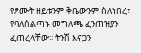የፆሙት ዘይቱንም ቅቤውንም ስለነበረ፣ የባለስልጣኑ መግለጫ ፈንጠዝያን ፈጠረላቸው፡፡ ትንሽ እናጋን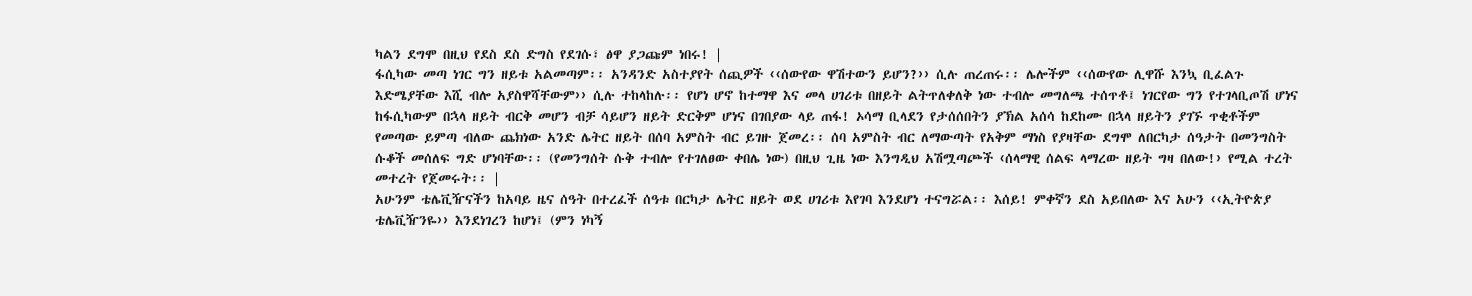ካልን ደግሞ በዚህ የደስ ደስ ድግስ የደገሱ፣ ፅዋ ያጋጩም ነበሩ! |
ፋሲካው መጣ ነገር ግን ዘይቱ አልመጣም፡፡ አንዳንድ አስተያየት ሰጪዎች ‹‹ሰውየው ዋሽተውን ይሆን?›› ሲሉ ጠረጠሩ፡፡ ሌሎችም ‹‹ሰውየው ሊዋሹ እንኳ ቢፈልጉ እድሜያቸው እሺ ብሎ አያስዋሻቸውም›› ሲሉ ተከላከሉ፡፡ የሆነ ሆኖ ከተማዋ እና መላ ሀገሪቱ በዘይት ልትጥለቀለቅ ነው ተብሎ መግለጫ ተሰጥቶ፤ ነገርየው ግን የተገላቢጦሽ ሆነና ከፋሲካውም በኋላ ዘይት ብርቅ መሆን ብቻ ሳይሆን ዘይት ድርቅም ሆነና በገበያው ላይ ጠፋ! ኦሳማ ቢላደን የታሰሰበትን ያኽል አሰሳ ከደከሙ በኋላ ዘይትን ያገኙ ጥቂቶችም የመጣው ይምጣ ብለው ጨክነው አንድ ሌትር ዘይት በሰባ አምስት ብር ይገዙ ጀመረ፡፡ ሰባ አምስት ብር ለማውጣት የአቅም ማነስ የያዛቸው ደግሞ ለበርካታ ሰዓታት በመንግስት ሱቆች መሰለፍ ግድ ሆነባቸው፡፡ (የመንግሰት ሱቅ ተብሎ የተገለፀው ቀበሌ ነው) በዚህ ጊዜ ነው እንግዲህ አሽሟጣጮች ‹ሰላማዊ ሰልፍ ላማረው ዘይት ግዛ በለው!› የሚል ተረት መተረት የጀመሩት፡፡ |
አሁንም ቴሌቪዥናችን ከአባይ ዜና ሰዓት በተረፈች ሰዓቱ በርካታ ሌትር ዘይት ወደ ሀገሪቱ እየገባ እንደሆነ ተናግሯል፡፡ እሰይ! ምቀኛን ደስ አይበለው እና አሁን ‹‹ኢትዮጵያ ቴሌቪዥንዬ›› እንደነገረን ከሆነ፤ (ምን ነካኝ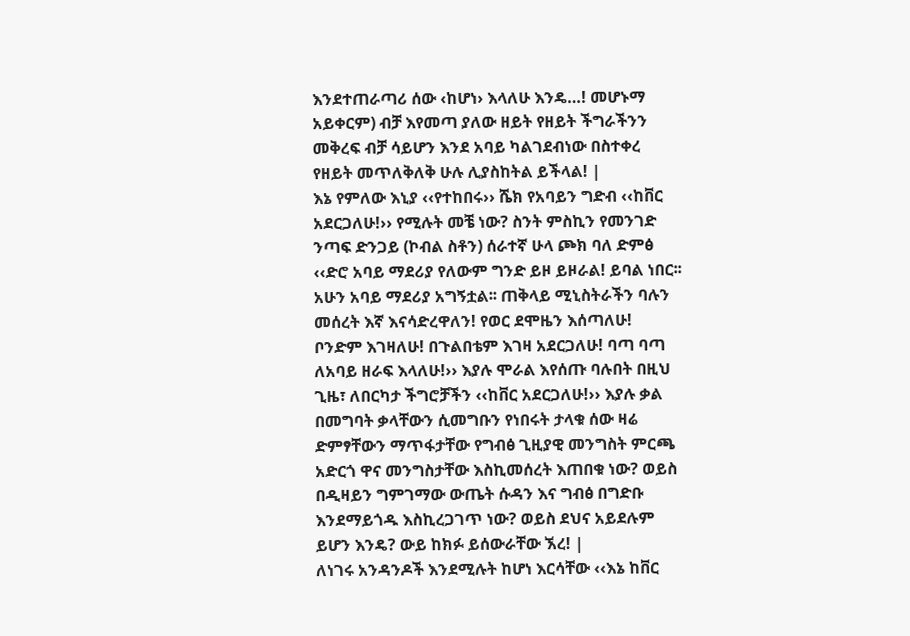እንደተጠራጣሪ ሰው ‹ከሆነ› እላለሁ እንዴ…! መሆኑማ አይቀርም) ብቻ እየመጣ ያለው ዘይት የዘይት ችግራችንን መቅረፍ ብቻ ሳይሆን እንደ አባይ ካልገደብነው በስተቀረ የዘይት መጥለቅለቅ ሁሉ ሊያስከትል ይችላል! |
እኔ የምለው እኒያ ‹‹የተከበሩ›› ሼክ የአባይን ግድብ ‹‹ከቨር አደርጋለሁ!›› የሚሉት መቼ ነው? ስንት ምስኪን የመንገድ ንጣፍ ድንጋይ (ኮብል ስቶን) ሰራተኛ ሁላ ጮክ ባለ ድምፅ ‹‹ድሮ አባይ ማደሪያ የለውም ግንድ ይዞ ይዞራል! ይባል ነበር፡፡ አሁን አባይ ማደሪያ አግኝቷል፡፡ ጠቅላይ ሚኒስትራችን ባሉን መሰረት እኛ እናሳድረዋለን! የወር ደሞዜን እሰጣለሁ! ቦንድም እገዛለሁ! በጉልበቴም እገዛ አደርጋለሁ! ባጣ ባጣ ለአባይ ዘራፍ እላለሁ!›› እያሉ ሞራል እየሰጡ ባሉበት በዚህ ጊዜ፣ ለበርካታ ችግሮቻችን ‹‹ከቨር አደርጋለሁ!›› እያሉ ቃል በመግባት ቃላቸውን ሲመግቡን የነበሩት ታላቁ ሰው ዛሬ ድምፃቸውን ማጥፋታቸው የግብፅ ጊዚያዊ መንግስት ምርጫ አድርጎ ዋና መንግስታቸው እስኪመሰረት እጠበቁ ነው? ወይስ በዲዛይን ግምገማው ውጤት ሱዳን እና ግብፅ በግድቡ እንደማይጎዱ እስኪረጋገጥ ነው? ወይስ ደህና አይደሉም ይሆን እንዴ? ውይ ከክፉ ይሰውራቸው ኧረ! |
ለነገሩ አንዳንዶች እንደሚሉት ከሆነ እርሳቸው ‹‹እኔ ከቨር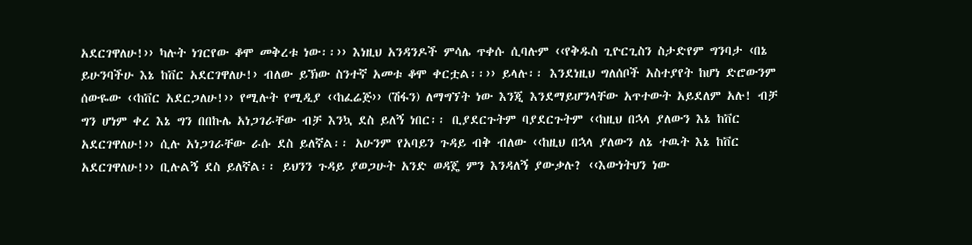አደርገዋለሁ!›› ካሉት ነገርየው ቆሞ መቅረቱ ነው፡፡›› እነዚህ አንዳንዶች ምሳሌ ጥቀሱ ሲባሉም ‹‹የቅዱስ ጊዮርጊስን ስታድየም ግንባታ ‹በኔ ይሁንባችሁ እኔ ከቨር አደርገዋለሁ!› ብለው ይኽው ስንተኛ አመቱ ቆሞ ቀርቷል፡፡›› ይላሉ፡፡ እንደነዚህ ግለሰቦች አስተያየት ከሆነ ድሮውንም ሰውዬው ‹‹ከቨር አደርጋለሁ!›› የሚሉት የሚዲያ ‹‹ከፈሬጅ›› (ሽፋን) ለማግኘት ነው እንጂ እንደማይሆንላቸው አጥተውት አይደለም አሉ! ብቻ ግን ሆነም ቀረ እኔ ግን በበኩሌ አነጋገራቸው ብቻ እንኳ ደስ ይለኝ ነበር፡፡ ቢያደርጉትም ባያደርጉትም ‹‹ከዚህ በኋላ ያለውን እኔ ከቨር አደርገዋለሁ!›› ሲሉ አነጋገራቸው ራሱ ደስ ይለኛል፡፡ አሁንም የአባይን ጉዳይ ብቅ ብለው ‹‹ከዚህ በኋላ ያለውን ለኔ ተዉት እኔ ከቨር አደርገዋለሁ!›› ቢሉልኝ ደስ ይለኛል፡፡ ይህንን ጉዳይ ያወጋሁት አንድ ወዳጄ ምን እንዳለኝ ያውቃሉ? ‹‹እውነትህን ነው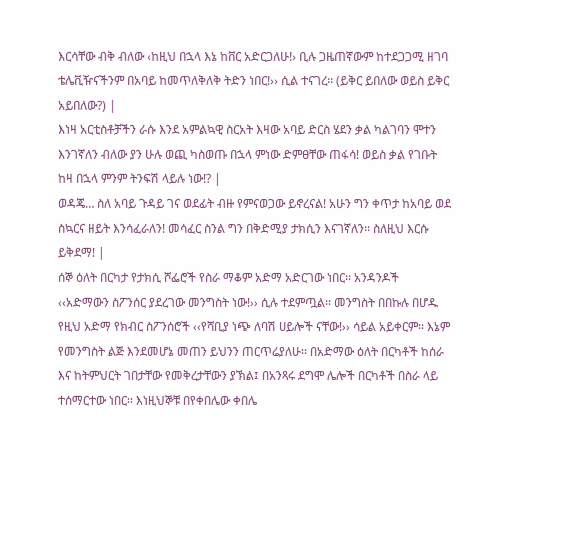እርሳቸው ብቅ ብለው ‹ከዚህ በኋላ እኔ ከቨር አድርጋለሁ!› ቢሉ ጋዜጠኛውም ከተደጋጋሚ ዘገባ ቴሌቪዥናችንም በአባይ ከመጥለቅለቅ ትድን ነበር!›› ሲል ተናገረ፡፡ (ይቅር ይበለው ወይስ ይቅር አይበለው?) |
እነዛ አርቲስቶቻችን ራሱ እንደ አምልኳዊ ስርአት እዛው አባይ ድርስ ሄደን ቃል ካልገባን ሞተን እንገኛለን ብለው ያን ሁሉ ወጪ ካስወጡ በኋላ ምነው ድምፀቸው ጠፋሳ! ወይስ ቃል የገቡት ከዛ በኋላ ምንም ትንፍሽ ላይሉ ነው!? |
ወዳጄ… ስለ አባይ ጉዳይ ገና ወደፊት ብዙ የምናወጋው ይኖረናል! አሁን ግን ቀጥታ ከአባይ ወደ ስኳርና ዘይት እንሳፈራለን! መሳፈር ስንል ግን በቅድሚያ ታክሲን እናገኛለን፡፡ ስለዚህ እርሱ ይቅደማ! |
ሰኞ ዕለት በርካታ የታክሲ ሾፌሮች የስራ ማቆም አድማ አድርገው ነበር፡፡ አንዳንዶች ‹‹አድማውን ስፖንሰር ያደረገው መንግስት ነው!›› ሲሉ ተደምጧል፡፡ መንግስት በበኩሉ በሆዱ የዚህ አድማ የክብር ስፖንሰሮች ‹‹የሻቢያ ነጭ ለባሽ ሀይሎች ናቸው!›› ሳይል አይቀርም፡፡ እኔም የመንግስት ልጅ እንደመሆኔ መጠን ይህንን ጠርጥሬያለሁ፡፡ በአድማው ዕለት በርካቶች ከሰራ እና ከትምህርት ገበታቸው የመቅረታቸውን ያኽል፤ በአንጻሩ ደግሞ ሌሎች በርካቶች በስራ ላይ ተሰማርተው ነበር፡፡ እነዚህኞቹ በየቀበሌው ቀበሌ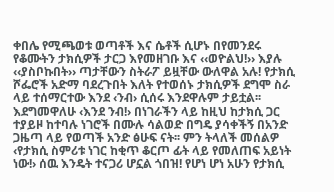ቀበሌ የሚጫወቱ ወጣቶች እና ሴቶች ሲሆኑ በየመንደሩ የቆሙትን ታክሲዎች ታርጋ እየመዘገቡ እና ‹‹ወዮልህ!›› እያሉ ‹‹ያስቦኩበት›› ጣታቸውን ስትራፖ ይዟቸው ውለዋል አሉ! የታክሲ ሾፌሮች አድማ ባደረጉበት እለት የተወሰኑ ታክሲዎች ደግሞ ስራ ላይ ተሰማርተው እንደ ‹ንብ› ሲሰሩ እንደዋሉም ታይቷል፡፡ እደግመዋለሁ ‹እንደ ንብ!› በነገራችን ላይ ከዚህ ከታክሲ ጋር ተያይዞ ከተባሉ ነገሮች በሙሉ ሳልወድ በግዴ ያሳቀችኝ በአንድ ጋዜጣ ላይ የወጣች አንድ ፅሁፍ ናት፡፡ ምን ትላለች መሰልዎ ‹የታክሲ ስምሪቱ ነገር ከቂጥ ቆርጦ ፊት ላይ የመለጠፍ አይነት ነው!› ሰዉ እንዴት ተናጋሪ ሆኗል ጎበዝ! የሆነ ሆነ አሁን የታክሲ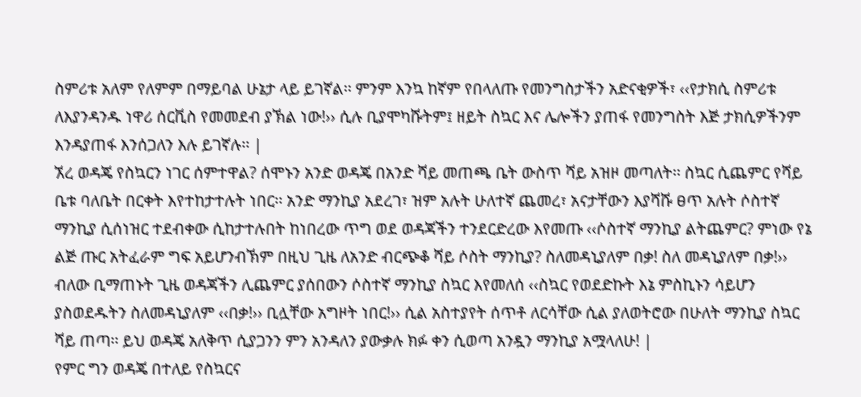ስምሪቱ አለም የለምም በማይባል ሁኔታ ላይ ይገኛል፡፡ ምንም እንኳ ከኛም የበላለጡ የመንግስታችን አድናቂዎች፣ ‹‹የታክሲ ስምሪቱ ለእያንዳንዱ ነዋሪ ሰርቪስ የመመደብ ያኽል ነው!›› ሲሉ ቢያሞካሹትም፤ ዘይት ስኳር እና ሌሎችን ያጠፋ የመንግስት እጅ ታክሲዎችንም እንዳያጠፋ እንሰጋለን እሉ ይገኛሉ፡፡ |
ኧረ ወዳጄ የስኳርን ነገር ሰምተዋል? ሰሞኑን አንድ ወዳጄ በአንድ ሻይ መጠጫ ቤት ውስጥ ሻይ አዝዞ መጣለት፡፡ ስኳር ሲጨምር የሻይ ቤቱ ባለቤት በርቀት እየተከታተሉት ነበር፡፡ አንድ ማንኪያ አደረገ፣ ዝም አሉት ሁለተኛ ጨመረ፣ አናታቸውን እያሻሹ ፀጥ አሉት ሶስተኛ ማንኪያ ሲሰነዝር ተደብቀው ሲከታተሉበት ከነበረው ጥግ ወደ ወዳጃችን ተንደርድረው እየመጡ ‹‹ሶስተኛ ማንኪያ ልትጨምር? ምነው የኔ ልጅ ጡር አትፈራም ግፍ አይሆንብኽም በዚህ ጊዜ ለአንድ ብርጭቆ ሻይ ሶስት ማንኪያ? ስለመዳኒያለም በቃ! ስለ መዳኒያለም በቃ!›› ብለው ቢማጠኑት ጊዜ ወዳጃችን ሊጨምር ያሰበውን ሶስተኛ ማንኪያ ስኳር እየመለሰ ‹‹ስኳር የወደድኩት እኔ ምስኪኑን ሳይሆን ያስወደዱትን ስለመዳኒያለም ‹‹በቃ!›› ቢሏቸው አግዞት ነበር!›› ሲል አስተያየት ሰጥቶ ለርሳቸው ሲል ያለወትሮው በሁለት ማንኪያ ስኳር ሻይ ጠጣ፡፡ ይህ ወዳጄ አለቅጥ ሲያጋንን ምን አንዳለን ያውቃሉ ክፉ ቀን ሲወጣ አንዷን ማንኪያ አሟላለሁ! |
የምር ግን ወዳጄ በተለይ የስኳርና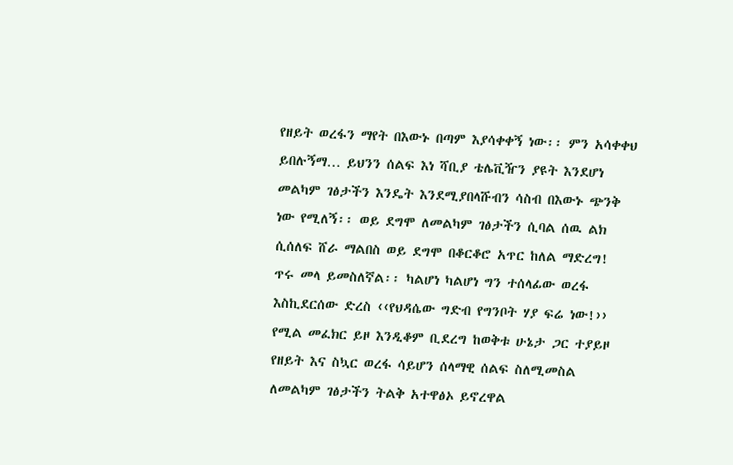የዘይት ወረፋን ማየት በእውኑ በጣም እያሳቀቀኝ ነው፡፡ ምን አሳቀቀህ ይበሉኝማ… ይህንን ሰልፍ እነ ሻቢያ ቴሌቪዥን ያዩት እንደሆነ መልካም ገፅታችን እንዴት እንደሚያበላሹብን ሳስብ በእውኑ ጭንቅ ነው የሚለኝ፡፡ ወይ ደግሞ ለመልካም ገፅታችን ሲባል ሰዉ ልክ ሲሰለፍ ሸራ ማልበስ ወይ ደግሞ በቆርቆሮ አጥር ከለል ማድረግ! ጥሩ መላ ይመስለኛል፡፡ ካልሆነ ካልሆነ ግን ተሰላፊው ወረፋ እስኪደርሰው ድረስ ‹‹የህዳሴው ግድብ የግንቦት ሃያ ፍሬ ነው!›› የሚል መፈክር ይዞ እንዲቆም ቢደረግ ከወቅቱ ሁኔታ ጋር ተያይዞ የዘይት እና ስኳር ወረፋ ሳይሆን ሰላማዊ ሰልፍ ስለሚመስል ለመልካም ገፅታችን ትልቅ አተዋፅኦ ይኖረዋል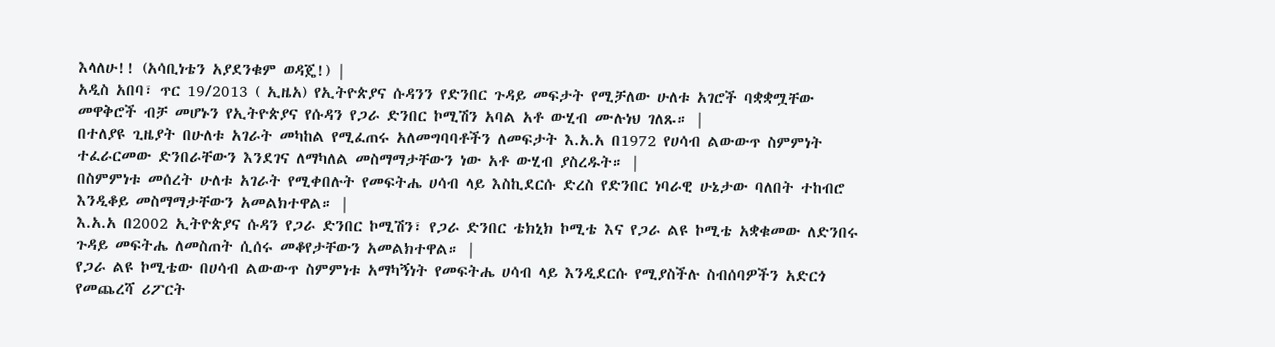እላለሁ!! (አሳቢነቴን አያደንቁም ወዳጄ!) |
አዲስ አበባ፣ ጥር 19/2013 ( ኢዜአ) የኢትዮጵያና ሱዳንን የድንበር ጉዳይ መፍታት የሚቻለው ሁለቱ አገሮች ባቋቋሟቸው መዋቅሮች ብቻ መሆኑን የኢትዮጵያና የሱዳን የጋራ ድንበር ኮሚሽን አባል አቶ ውሂብ ሙሉነህ ገለጹ። |
በተለያዩ ጊዜያት በሁለቱ አገራት መካከል የሚፈጠሩ አለመግባባቶችን ለመፍታት እ.አ.አ በ1972 የሀሳብ ልውውጥ ስምምነት ተፈራርመው ድንበራቸውን እንደገና ለማካለል መስማማታቸውን ነው አቶ ውሂብ ያስረዱት። |
በስምምነቱ መሰረት ሁለቱ አገራት የሚቀበሉት የመፍትሔ ሀሳብ ላይ እስኪደርሱ ድረስ የድንበር ነባራዊ ሁኔታው ባለበት ተከብሮ እንዲቆይ መስማማታቸውን አመልክተዋል። |
እ.አ.አ በ2002 ኢትዮጵያና ሱዳን የጋራ ድንበር ኮሚሽን፣ የጋራ ድንበር ቴክኒክ ኮሚቴ እና የጋራ ልዩ ኮሚቴ አቋቁመው ለድንበሩ ጉዳይ መፍትሔ ለመስጠት ሲሰሩ መቆየታቸውን አመልክተዋል። |
የጋራ ልዩ ኮሚቴው በሀሳብ ልውውጥ ስምምነቱ አማካኝነት የመፍትሔ ሀሳብ ላይ እንዲደርሱ የሚያስችሉ ስብሰባዎችን አድርጎ የመጨረሻ ሪፖርት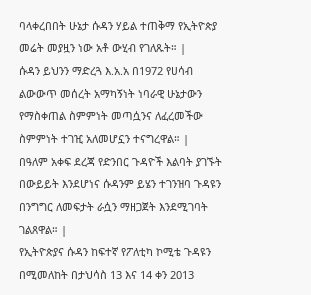ባላቀረበበት ሁኔታ ሱዳን ሃይል ተጠቅማ የኢትዮጵያ መሬት መያዟን ነው አቶ ውሂብ የገለጹት። |
ሱዳን ይህንን ማድረጓ እ.አ.አ በ1972 የሀሳብ ልውውጥ መሰረት አማካኝነት ነባራዊ ሁኔታውን የማስቀጠል ስምምነት መጣሷንና ለፈረመችው ስምምነት ተገዢ አለመሆኗን ተናግረዋል። |
በዓለም አቀፍ ደረጃ የድንበር ጉዳዮች እልባት ያገኙት በውይይት እንደሆነና ሱዳንም ይሄን ተገንዝባ ጉዳዩን በንግግር ለመፍታት ራሷን ማዘጋጀት እንደሚገባት ገልጸዋል። |
የኢትዮጵያና ሱዳን ከፍተኛ የፖለቲካ ኮሚቴ ጉዳዩን በሚመለከት በታህሳስ 13 እና 14 ቀን 2013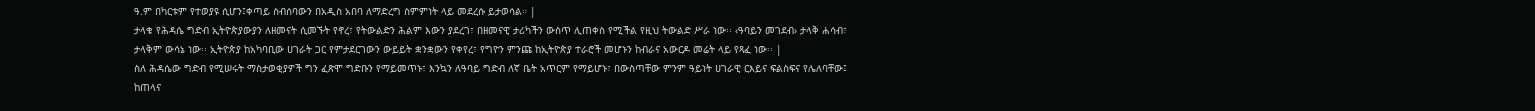ዓ.ም በካርቱም የተወያዩ ሲሆን፤ቀጣይ ስብሰባውን በአዲስ አበባ ለማድረግ ስምምነት ላይ መደረሱ ይታወሳል። |
ታላቁ የሕዳሴ ግድብ ኢትዮጵያውያን ለዘመናት ሲመኙት የኖረ፣ የትውልድን ሕልም እውን ያደረገ፣ በዘመናዊ ታሪካችን ውስጥ ሊጠቀስ የሚችል የዚህ ትውልድ ሥራ ነው፡፡ ‹ዓባይን መገደብ› ታላቅ ሐሳብ፣ ታላቅም ውሳኔ ነው፡፡ ኢትዮጵያ ከአካባቢው ሀገራት ጋር የምታደርገውን ውይይት ቋንቋውን የቀየረ፣ የግዮን ምንጩ ከኢትዮጵያ ተራሮች መሆኑን ከብራና አውርዶ መሬት ላይ የጻፈ ነው፡፡ |
ስለ ሕዳሴው ግድብ የሚሠሩት ማስታወቂያዎች ግን ፈጽሞ ግድቡን የማይመጥኑ፣ እንኳን ለዓባይ ግድብ ለኛ ቤት አጥርም የማይሆኑ፣ በውስጣቸው ምንም ዓይነት ሀገራዊ ርእይና ፍልስፍና የሌለባቸው፤ ከጠላና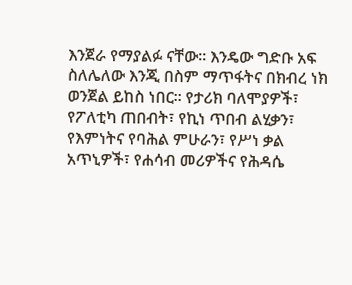እንጀራ የማያልፉ ናቸው፡፡ እንዴው ግድቡ አፍ ስለሌለው እንጂ በስም ማጥፋትና በክብረ ነክ ወንጀል ይከስ ነበር፡፡ የታሪክ ባለሞያዎች፣ የፖለቲካ ጠበብት፣ የኪነ ጥበብ ልሂቃን፣ የእምነትና የባሕል ምሁራን፣ የሥነ ቃል አጥኒዎች፣ የሐሳብ መሪዎችና የሕዳሴ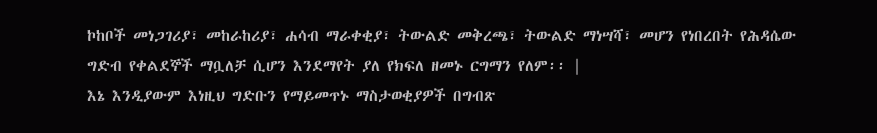ኮከቦች መነጋገሪያ፣ መከራከሪያ፣ ሐሳብ ማራቀቂያ፣ ትውልድ መቅረጫ፣ ትውልድ ማነሣሻ፣ መሆን የነበረበት የሕዳሴው ግድብ የቀልደኞች ማቧለቻ ሲሆን እንደማየት ያለ የክፍለ ዘመኑ ርግማን የለም፡፡ |
እኔ እንዲያውም እነዚህ ግድቡን የማይመጥኑ ማስታወቂያዎች በግብጽ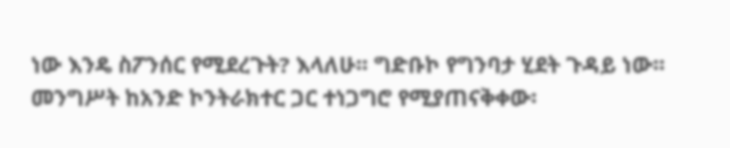ነው እንዴ ስፖንሰር የሚደረጉት? እላለሁ፡፡ ግድቡኮ የግንባታ ሂደት ጉዳይ ነው፡፡ መንግሥት ከአንድ ኮንትራክተር ጋር ተነጋግሮ የሚያጠናቅቀው፡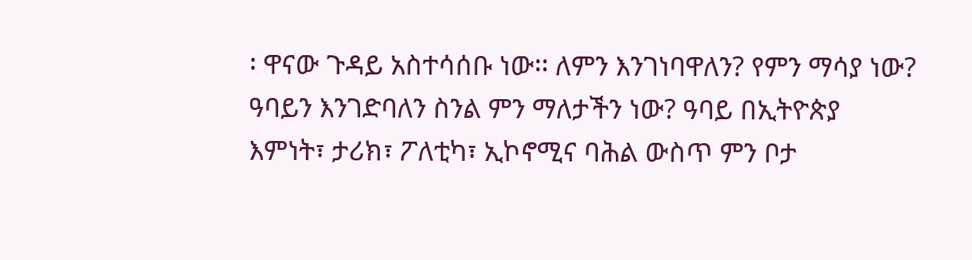፡ ዋናው ጉዳይ አስተሳሰቡ ነው፡፡ ለምን እንገነባዋለን? የምን ማሳያ ነው? ዓባይን እንገድባለን ስንል ምን ማለታችን ነው? ዓባይ በኢትዮጵያ እምነት፣ ታሪክ፣ ፖለቲካ፣ ኢኮኖሚና ባሕል ውስጥ ምን ቦታ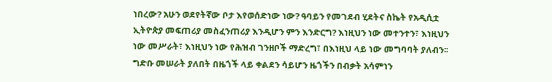ነበረው? አሁን ወደየትኛው ቦታ እየወሰድነው ነው? ዓባይን የመገደብ ሂደትና ስኬት የአዲሲቷ ኢትዮጵያ መፍጠሪያ መስፈንጠሪያ እንዲሆን ምን እንድርግ? እነዚህን ነው መተንተን፣ እነዚህን ነው መሥራት፣ እነዚህን ነው የሕዝብ ገንዘቦች ማድረግ፣ በእነዚህ ላይ ነው መግባባት ያለብን፡፡ ግድቡ መሠራት ያለበት በዜጎች ላይ ቀልደን ሳይሆን ዜጎችን በብቃት አሳምነን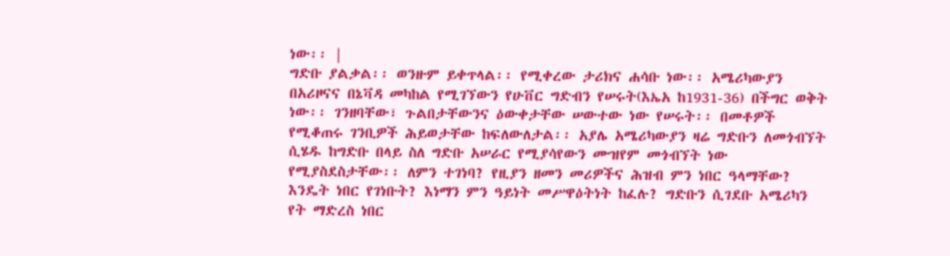ነው፡፡ |
ግድቡ ያልቃል፡፡ ወንዙም ይቀጥላል፡፡ የሚቀረው ታሪክና ሐሳቡ ነው፡፡ አሜሪካውያን በአሪዞናና በኔቫዳ መካከል የሚገኘውን የሁቨር ግድብን የሠሩት(እኤአ ከ1931-36) በችግር ወቅት ነው፡፡ ገንዘባቸው፣ ጉልበታቸውንና ዕውቀታቸው ሠውተው ነው የሠሩት፡፡ በመቶዎች የሚቆጠሩ ገንቢዎች ሕይወታቸው ከፍለውለታል፡፡ አያሌ አሜሪካውያን ዛሬ ግድቡን ለመጎብኘት ሲሄዱ ከግድቡ በላይ ስለ ግድቡ አሠራር የሚያሳየውን ሙዝየም መጎብኘት ነው የሚያስደስታቸው፡፡ ለምን ተገነባ? የዚያን ዘመን መሪዎችና ሕዝብ ምን ነበር ዓላማቸው? እንዴት ነበር የገነቡት? እነማን ምን ዓይነት መሥዋዕትነት ከፈሉ? ግድቡን ሲገደቡ አሜሪካን የት ማድረስ ነበር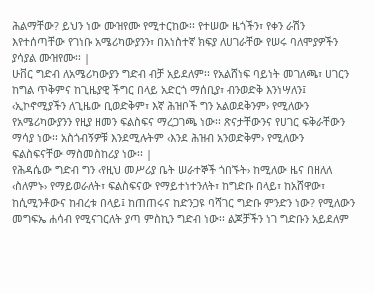ሕልማቸው? ይህን ነው ሙዝየሙ የሚተርከው፡፡ የተሠው ዜጎችን፣ የቀን ራሽን እየተሰጣቸው የገነቡ አሜሪካውያንን፣ በአነስተኛ ክፍያ ለሀገራቸው የሠሩ ባለሞያዎችን ያሳያል ሙዝየሙ፡፡ |
ሁቨር ግድብ ለአሜሪካውያን ግድብ ብቻ አይደለም፡፡ የአልሸነፍ ባይነት መገለጫ፣ ሀገርን ከግል ጥቅምና ከጊዜያዊ ችግር በላይ አድርጎ ማሰቢያ፣ ብንወድቅ እንነሣለን፤ ‹ኢኮኖሚያችን ለጊዜው ቢወድቅም፣ እኛ ሕዝቦች ግን አልወደቅንም› የሚለውን የአሜሪካውያንን የዚያ ዘመን ፍልስፍና ማረጋገጫ ነው፡፡ ጽናታቸውንና የሀገር ፍቅራቸውን ማሳያ ነው፡፡ አስጎብኝዎቹ እንደሚሉትም ‹እንደ ሕዝብ አንወድቅም› የሚለውን ፍልስፍናቸው ማስመስከሪያ ነው፡፡ |
የሕዳሴው ግድብ ግን ‹የዚህ መሥሪያ ቤት ሠራተኞች ጎበኙት› ከሚለው ዜና በዘለለ ‹ስለምኑ› የማይወራለት፣ ፍልስፍናው የማይተነተንለት፣ ከግድቡ በላይ፣ ከአሸዋው፣ ከሲሚንቶውና ከብረቱ በላይ፤ ከጠጠሩና ከድንጋዩ ባሻገር ግድቡ ምንድን ነው? የሚለውን መግፍኤ ሐሳብ የሚናገርለት ያጣ ምስኪን ግድብ ነው፡፡ ልጆቻችን ነገ ግድቡን አይደለም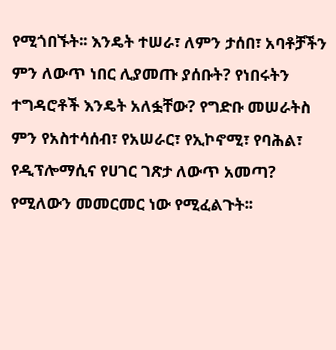የሚጎበኙት፡፡ እንዴት ተሠራ፣ ለምን ታሰበ፣ አባቶቻችን ምን ለውጥ ነበር ሊያመጡ ያሰቡት? የነበሩትን ተግዳሮቶች እንዴት አለፏቸው? የግድቡ መሠራትስ ምን የአስተሳሰብ፣ የአሠራር፣ የኢኮኖሚ፣ የባሕል፣ የዲፕሎማሲና የሀገር ገጽታ ለውጥ አመጣ? የሚለውን መመርመር ነው የሚፈልጉት፡፡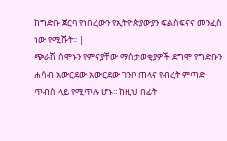ከግድቡ ጀርባ የነበረውን የኢትዮጵያውያን ፍልስፍናና መንፈስ ነው የሚሹት፡፡ |
ጭራሽ ሰሞኑን የምናያቸው ማስታወቂያዎች ደግሞ የግድቡን ሐሳብ አውርደው አውርደው ገንቦ ጠላና የብረት ምጣድ ጥብስ ላይ የሚጥሉ ሆኑ፡፡ ከዚህ በፊት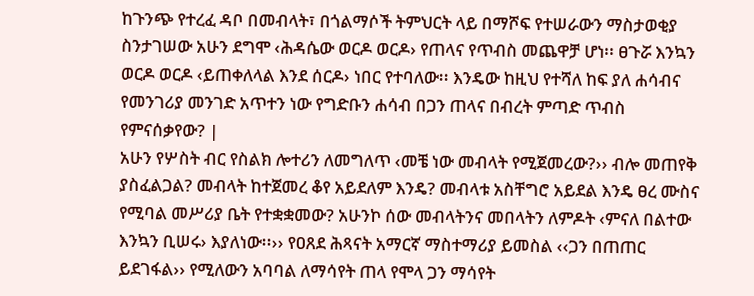ከጉንጭ የተረፈ ዳቦ በመብላት፣ በጎልማሶች ትምህርት ላይ በማሾፍ የተሠራውን ማስታወቂያ ስንታገሠው አሁን ደግሞ ‹ሕዳሴው ወርዶ ወርዶ› የጠላና የጥብስ መጨዋቻ ሆነ፡፡ ፀጉሯ እንኳን ወርዶ ወርዶ ‹ይጠቀለላል እንደ ሰርዶ› ነበር የተባለው፡፡ እንዴው ከዚህ የተሻለ ከፍ ያለ ሐሳብና የመንገሪያ መንገድ አጥተን ነው የግድቡን ሐሳብ በጋን ጠላና በብረት ምጣድ ጥብስ የምናሰቃየው? |
አሁን የሦስት ብር የስልክ ሎተሪን ለመግለጥ ‹መቼ ነው መብላት የሚጀመረው?›› ብሎ መጠየቅ ያስፈልጋል? መብላት ከተጀመረ ቆየ አይደለም እንዴ? መብላቱ አስቸግሮ አይደል እንዴ ፀረ ሙስና የሚባል መሥሪያ ቤት የተቋቋመው? አሁንኮ ሰው መብላትንና መበላትን ለምዶት ‹ምናለ በልተው እንኳን ቢሠሩ› እያለነው፡፡›› የዐጸደ ሕጻናት አማርኛ ማስተማሪያ ይመስል ‹‹ጋን በጠጠር ይደገፋል›› የሚለውን አባባል ለማሳየት ጠላ የሞላ ጋን ማሳየት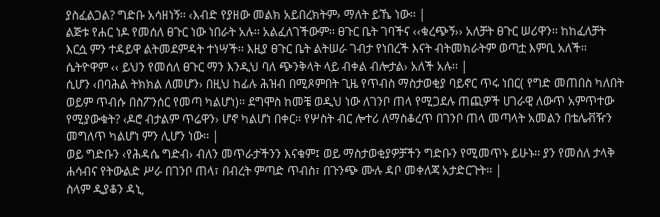ያስፈልጋል? ግድቡ አሳዘነኝ፡፡ ‹እብድ የያዘው መልክ አይበረክትም› ማለት ይኼ ነው፡፡ |
ልጅቱ የሐር ነዶ የመሰለ ፀጉር ነው ነበራት አሉ፡፡ አልፈለገችውም፡፡ ፀጉር ቤት ገባችና ‹‹ቁረጭኝ›› አለቻት ፀጉር ሠሪዋን፡፡ ከከፈለቻት እርሷ ምን ተዳይዋ ልትመደምዳት ተነሣች፡፡ እዚያ ፀጉር ቤት ልትሠራ ገብታ የነበረች እናት ብትመክራትም ወጣቷ እምቢ አለች፡፡ ሴትዮዋም ‹‹ ይህን የመሰለ ፀጉር ማን እንዲህ ባለ ጭንቅላት ላይ ብቀል ብሎታል› አለች አሉ፡፡ |
ሲሆን ‹በባሕል ትክክል ለመሆን› በዚህ ከፊሉ ሕዝብ በሚጾምበት ጊዜ የጥብስ ማስታወቂያ ባይኖር ጥሩ ነበር( የግድ መጠበስ ካለበት ወይም ጥብሱ በስፖንሰር የመጣ ካልሆነ)፡፡ ደግሞስ ከመቼ ወዲህ ነው ለገንቦ ጠላ የሚጋደሉ ጠጪዎች ሀገራዊ ለውጥ አምጥተው የሚያውቁት? ‹ዶሮ ብታልም ጥሬዋን› ሆኖ ካልሆነ በቀር፡፡ የሦስት ብር ሎተሪ ለማስቆረጥ በገንቦ ጠላ መጣላት አመልን በቴሌቭዥን መግለጥ ካልሆነ ምን ሊሆን ነው፡፡ |
ወይ ግድቡን ‹የሕዳሴ ግድብ› ብለን መጥራታችንን እናቁም፤ ወይ ማስታወቂያዎቻችን ግድቡን የሚመጥኑ ይሁኑ፡፡ ያን የመሰለ ታላቅ ሐሳብና የትውልድ ሥራ በገንቦ ጠላ፣ በብረት ምጣድ ጥብስ፣ በጉንጭ ሙሉ ዳቦ መቀለጃ አታድርጉት፡፡ |
ስላም ዲያቆን ዳኒ,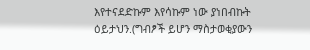እየተናደድኩም እየሳኩም ነው ያነበብኩት ዕይታህን.(ግብፆች ይሆን ማስታወቂያውን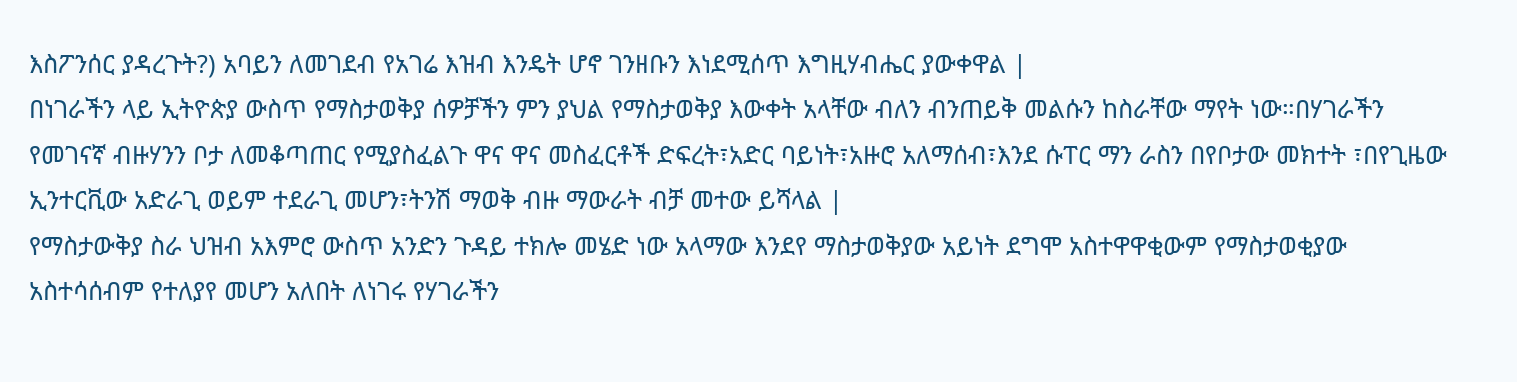እስፖንሰር ያዳረጉት?) አባይን ለመገደብ የአገሬ እዝብ እንዴት ሆኖ ገንዘቡን እነደሚሰጥ እግዚሃብሔር ያውቀዋል |
በነገራችን ላይ ኢትዮጵያ ውስጥ የማስታወቅያ ሰዎቻችን ምን ያህል የማስታወቅያ እውቀት አላቸው ብለን ብንጠይቅ መልሱን ከስራቸው ማየት ነው።በሃገራችን የመገናኛ ብዙሃንን ቦታ ለመቆጣጠር የሚያስፈልጉ ዋና ዋና መስፈርቶች ድፍረት፣አድር ባይነት፣አዙሮ አለማሰብ፣እንደ ሱፐር ማን ራስን በየቦታው መክተት ፣በየጊዜው ኢንተርቪው አድራጊ ወይም ተደራጊ መሆን፣ትንሽ ማወቅ ብዙ ማውራት ብቻ መተው ይሻላል |
የማስታውቅያ ስራ ህዝብ አእምሮ ውስጥ አንድን ጉዳይ ተክሎ መሄድ ነው አላማው እንደየ ማስታወቅያው አይነት ደግሞ አስተዋዋቂውም የማስታወቂያው አስተሳሰብም የተለያየ መሆን አለበት ለነገሩ የሃገራችን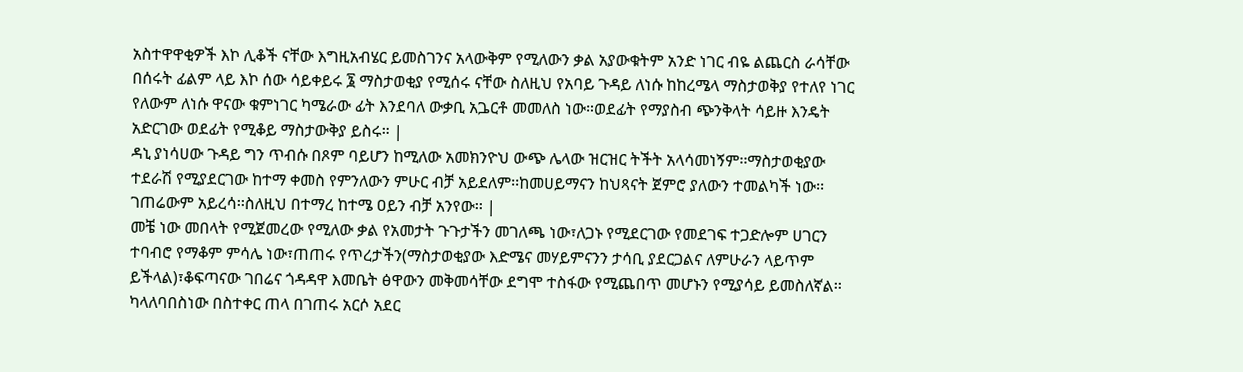አስተዋዋቂዎች እኮ ሊቆች ናቸው እግዚአብሄር ይመስገንና አላውቅም የሚለውን ቃል አያውቁትም አንድ ነገር ብዬ ልጨርስ ራሳቸው በሰሩት ፊልም ላይ እኮ ሰው ሳይቀይሩ ፮ ማስታወቂያ የሚሰሩ ናቸው ስለዚህ የአባይ ጉዳይ ለነሱ ከከረሜላ ማስታወቅያ የተለየ ነገር የለውም ለነሱ ዋናው ቁምነገር ካሜራው ፊት እንደባለ ውቃቢ አጔርቶ መመለስ ነው።ወደፊት የማያስብ ጭንቅላት ሳይዙ እንዴት አድርገው ወደፊት የሚቆይ ማስታውቅያ ይስሩ። |
ዳኒ ያነሳሀው ጉዳይ ግን ጥብሱ በጾም ባይሆን ከሚለው አመክንዮህ ውጭ ሌላው ዝርዝር ትችት አላሳመነኝም፡፡ማስታወቂያው ተደራሽ የሚያደርገው ከተማ ቀመስ የምንለውን ምሁር ብቻ አይደለም፡፡ከመሀይማናን ከህጻናት ጀምሮ ያለውን ተመልካች ነው፡፡ገጠሬውም አይረሳ፡፡ስለዚህ በተማረ ከተሜ ዐይን ብቻ አንየው፡፡ |
መቼ ነው መበላት የሚጀመረው የሚለው ቃል የአመታት ጉጉታችን መገለጫ ነው፣ለጋኑ የሚደርገው የመደገፍ ተጋድሎም ሀገርን ተባብሮ የማቆም ምሳሌ ነው፣ጠጠሩ የጥረታችን(ማስታወቂያው እድሜና መሃይምናንን ታሳቢ ያደርጋልና ለምሁራን ላይጥም ይችላል)፣ቆፍጣናው ገበሬና ጎዳዳዋ እመቤት ፅዋውን መቅመሳቸው ደግሞ ተስፋው የሚጨበጥ መሆኑን የሚያሳይ ይመስለኛል፡፡ካላለባበስነው በስተቀር ጠላ በገጠሩ አርሶ አደር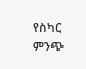የስካር ምንጭ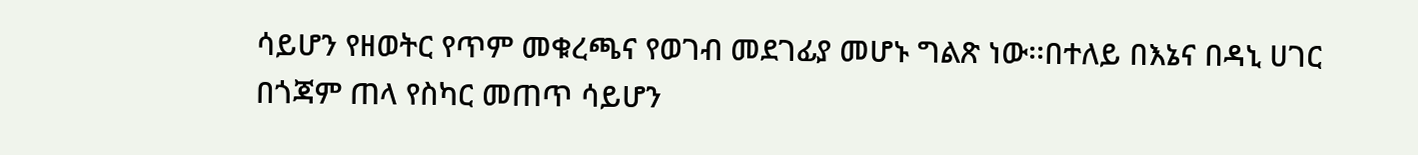ሳይሆን የዘወትር የጥም መቁረጫና የወገብ መደገፊያ መሆኑ ግልጽ ነው፡፡በተለይ በእኔና በዳኒ ሀገር በጎጃም ጠላ የስካር መጠጥ ሳይሆን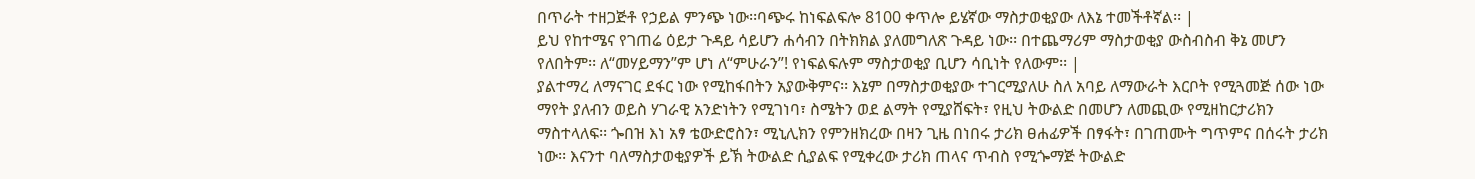በጥራት ተዘጋጅቶ የኃይል ምንጭ ነው፡፡ባጭሩ ከነፍልፍሎ 8100 ቀጥሎ ይሄኛው ማስታወቂያው ለእኔ ተመችቶኛል፡፡ |
ይህ የከተሜና የገጠሬ ዕይታ ጉዳይ ሳይሆን ሐሳብን በትክክል ያለመግለጽ ጉዳይ ነው፡፡ በተጨማሪም ማስታወቂያ ውስብስብ ቅኔ መሆን የለበትም፡፡ ለ“መሃይማን”ም ሆነ ለ“ምሁራን”! የነፍልፍሉም ማስታወቂያ ቢሆን ሳቢነት የለውም፡፡ |
ያልተማረ ለማናገር ደፋር ነው የሚከፋበትን አያውቅምና፡፡ እኔም በማስታወቂያው ተገርሚያለሁ ስለ አባይ ለማውራት እርቦት የሚጓመጅ ሰው ነው ማየት ያለብን ወይስ ሃገራዊ አንድነትን የሚገነባ፣ ስሜትን ወደ ልማት የሚያሸፍት፣ የዚህ ትውልድ በመሆን ለመጪው የሚዘከርታሪክን ማስተላለፍ፡፡ ጐበዝ እነ አፃ ቴውድሮስን፣ ሚኒሊክን የምንዘክረው በዛን ጊዜ በነበሩ ታሪክ ፀሐፊዎች በፃፋት፣ በገጠሙት ግጥምና በሰሩት ታሪክ ነው፡፡ እናንተ ባለማስታወቂያዎች ይኽ ትውልድ ሲያልፍ የሚቀረው ታሪክ ጠላና ጥብስ የሚጐማጅ ትውልድ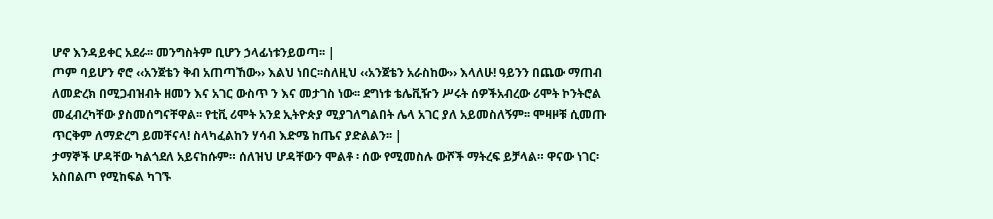ሆኖ እንዳይቀር አደራ፡፡ መንግስትም ቢሆን ኃላፊነቱንይወጣ፡፡ |
ጦም ባይሆን ኖሮ ‹‹አንጀቴን ቅብ አጠጣኸው›› እልህ ነበር፡፡ስለዚህ ‹‹አንጀቴን አራስከው›› እላለሁ! ዓይንን በጨው ማጠብ ለመድረክ በሚጋብዝብት ዘመን እና አገር ውስጥ ን እና መታገስ ነው፡፡ ደግነቱ ቴሌቪዥን ሥሩት ሰዎችአብረው ሪሞት ኮንትሮል መፈብረካቸው ያስመሰግናቸዋል፡፡ የቲቪ ሪሞት አንደ ኢትዮጵያ ሚያገለግልበት ሌላ አገር ያለ አይመስለኝም፡፡ ሞዛዞቹ ሲመጡ ጥርቅም ለማድረግ ይመቸናላ! ስላካፈልከን ሃሳብ እድሜ ከጤና ያድልልን፡፡ |
ታማኞች ሆዳቸው ካልጎደለ አይናከሱም። ሰለዝህ ሆዳቸውን ሞልቶ ፡ ሰው የሚመስሉ ውሾች ማትረፍ ይቻላል። ዋናው ነገር፡ አስበልጦ የሚከፍል ካገኙ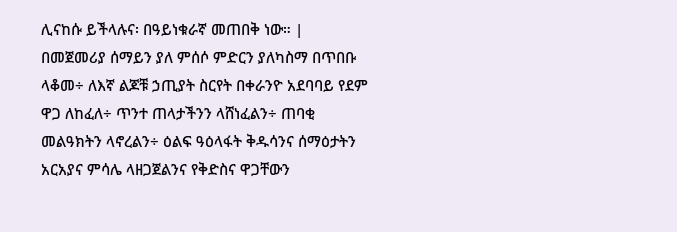ሊናከሱ ይችላሉና፡ በዓይነቁራኛ መጠበቅ ነው። |
በመጀመሪያ ሰማይን ያለ ምሰሶ ምድርን ያለካስማ በጥበቡ ላቆመ÷ ለእኛ ልጆቹ ኃጢያት ስርየት በቀራንዮ አደባባይ የደም ዋጋ ለከፈለ÷ ጥንተ ጠላታችንን ላሸነፈልን÷ ጠባቂ መልዓክትን ላኖረልን÷ ዕልፍ ዓዕላፋት ቅዱሳንና ሰማዕታትን አርአያና ምሳሌ ላዘጋጀልንና የቅድስና ዋጋቸውን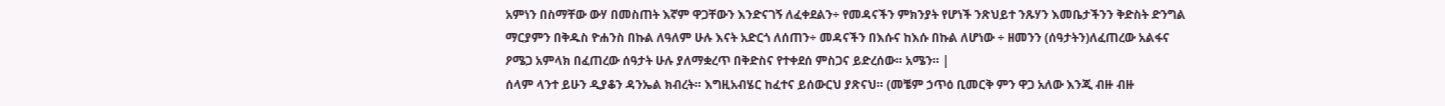አምነን በስማቸው ውሃ በመስጠት እኛም ዋጋቸውን እንድናገኝ ለፈቀደልን÷ የመዳናችን ምክንያት የሆነች ንጽህይተ ንጹሃን እመቤታችንን ቅድስት ድንግል ማርያምን በቅዱስ ዮሐንስ በኩል ለዓለም ሁሉ እናት አድርጎ ለሰጠን÷ መዳናችን በእሱና ከእሱ በኩል ለሆነው ÷ ዘመንን (ሰዓታትን)ለፈጠረው አልፋና ዖሜጋ አምላክ በፈጠረው ሰዓታት ሁሉ ያለማቋረጥ በቅድስና የተቀደሰ ምስጋና ይድረሰው። አሜን። |
ሰላም ላንተ ይሁን ዲያቆን ዳንኤል ክብረት። እግዚአብሄር ከፈተና ይሰውርህ ያጽናህ። (መቼም ኃጥዕ ቢመርቅ ምን ዋጋ አለው እንጂ ብዙ ብዙ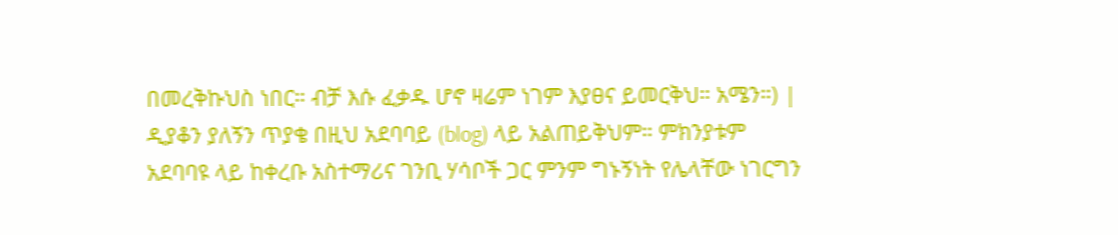በመረቅኩህስ ነበር። ብቻ እሱ ፈቃዱ ሆኖ ዛሬም ነገም እያፀና ይመርቅህ። አሜን።) |
ዲያቆን ያለኝን ጥያቄ በዚህ አደባባይ (blog) ላይ አልጠይቅህም። ምክንያቱም አደባባዩ ላይ ከቀረቡ አስተማሪና ገንቢ ሃሳቦች ጋር ምንም ግኑኝነት የሌላቸው ነገርግን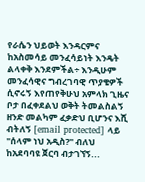የራሴን ህይወት እንዳርምና ከአስመሳይ መንፈሳይነት እንዴት ልላቀቅ እንደምችል÷ እንዲሁም መንፈሳዊና ግብረገባዊ ጥያቄዎች ሲኖሩኝ እየጠየቅሁህ አምላክ ጊዜና ቦታ በፈቀደልህ ወቅት ትመልስልኝ ዘንድ መልካም ፈቃድህ ቢሆንና እሺ ብትለኝ [email protected] ላይ "ሰላም ነህ አዲስ?" ብለህ ከአደባባዩ ጀርባ ብታገኘኝ...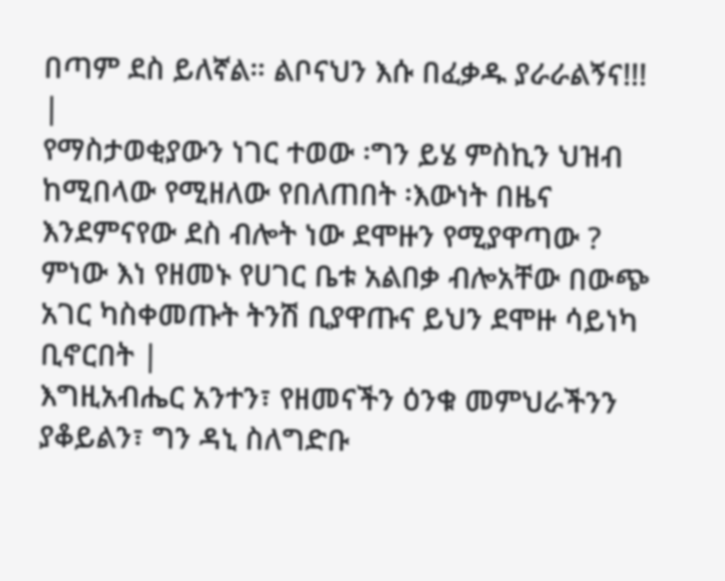በጣም ደስ ይለኛል። ልቦናህን እሱ በፈቃዱ ያራራልኝና!!! |
የማስታወቂያውን ነገር ተወው ፡ግን ይሄ ምስኪን ህዝብ ከሚበላው የሚዘለው የበለጠበት ፡እውነት በዜና እንደምናየው ደስ ብሎት ነው ደሞዙን የሚያዋጣው ? ምነው እነ የዘመኑ የሀገር ቤቱ አልበቃ ብሎአቸው በውጭ አገር ካስቀመጡት ትንሽ ቢያዋጡና ይህን ደሞዙ ሳይነካ ቢኖርበት |
እግዚአብሔር አንተን፣ የዘመናችን ዕንቁ መምህራችንን ያቆይልን፣ ግን ዳኒ ስለግድቡ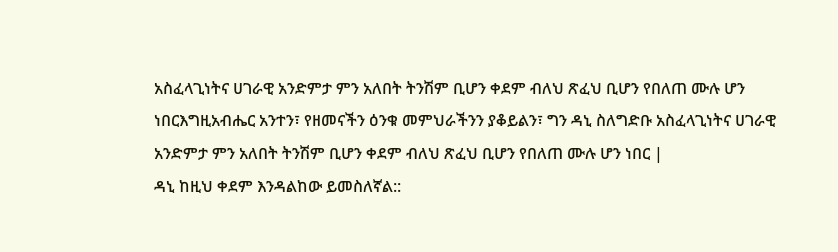አስፈላጊነትና ሀገራዊ አንድምታ ምን አለበት ትንሽም ቢሆን ቀደም ብለህ ጽፈህ ቢሆን የበለጠ ሙሉ ሆን ነበርእግዚአብሔር አንተን፣ የዘመናችን ዕንቁ መምህራችንን ያቆይልን፣ ግን ዳኒ ስለግድቡ አስፈላጊነትና ሀገራዊ አንድምታ ምን አለበት ትንሽም ቢሆን ቀደም ብለህ ጽፈህ ቢሆን የበለጠ ሙሉ ሆን ነበር |
ዳኒ ከዚህ ቀደም እንዳልከው ይመስለኛል::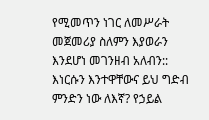የሚመጥን ነገር ለመሥራት መጀመሪያ ስለምን እያወራን እንደሆነ መገንዘብ አለብን:: እነርሱን እንተዋቸውና ይህ ግድብ ምንድን ነው ለእኛ? የኃይል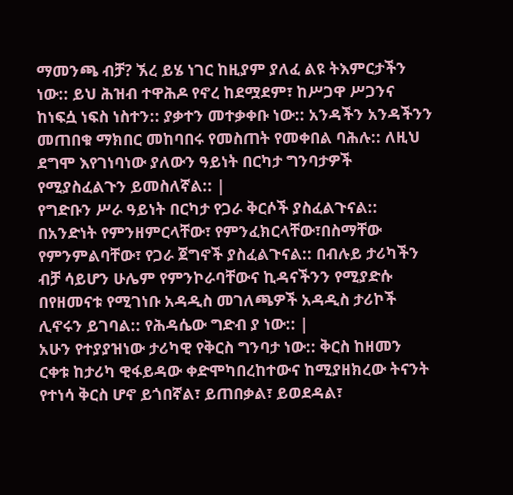ማመንጫ ብቻ? ኧረ ይሄ ነገር ከዚያም ያለፈ ልዩ ትእምርታችን ነው:: ይህ ሕዝብ ተዋሕዶ የኖረ ከደሟደም፣ ከሥጋዋ ሥጋንና ከነፍሷ ነፍስ ነስተን:: ያቃተን መተቃቀቡ ነው:: አንዳችን አንዳችንን መጠበቁ ማክበር መከባበሩ የመስጠት የመቀበል ባሕሉ:: ለዚህ ደግሞ እየገነባነው ያለውን ዓይነት በርካታ ግንባታዎች የሚያስፈልጉን ይመስለኛል:: |
የግድቡን ሥራ ዓይነት በርካታ የጋራ ቅርሶች ያስፈልጉናል:: በአንድነት የምንዘምርላቸው፣ የምንፈክርላቸው፣በስማቸው የምንምልባቸው፣ የጋራ ጀግኖች ያስፈልጉናል:: በብሉይ ታሪካችን ብቻ ሳይሆን ሁሌም የምንኮራባቸውና ኪዳናችንን የሚያድሱ በየዘመናቱ የሚገነቡ አዳዲስ መገለጫዎች አዳዲስ ታሪኮች ሊኖሩን ይገባል:: የሕዳሴው ግድብ ያ ነው:: |
አሁን የተያያዝነው ታሪካዊ የቅርስ ግንባታ ነው:: ቅርስ ከዘመን ርቀቱ ከታሪካ ዊፋይዳው ቀድሞካበረከተውና ከሚያዘክረው ትናንት የተነሳ ቅርስ ሆኖ ይጎበኛል፣ ይጠበቃል፣ ይወደዳል፣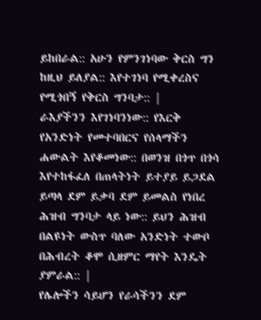ይከበራል:: አሁን የምንገነባው ቅርስ ግን ከዚህ ይለያል:: እየተገነባ የሚቀረስና የሚጎበኝ የቅርስ ግንባታ:: |
ራእያችንን እየገነባንነው:: የእርቅ የአንድነት የመተባበርና የሰላማችን ሐውልት እየቆመነው:: በወንዝ በጎጥ በጎሳ እየተከፋፈለ በጠላትነት ይተያይ ይጋደል ይጣላ ደም ይቃባ ደም ይመልስ የነበረ ሕዝብ ግንባታ ላይ ነው:: ይህን ሕዝብ በልዩነት ውስጥ ባለው አንድነት ተውቦ በሕብረት ቆሞ ሲዘምር ማየት እንዴት ያምራል:: |
የሌሎችን ሳይሆን የራሳችንን ደም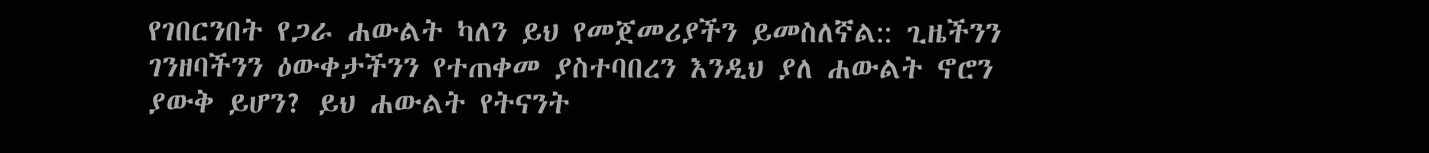የገበርንበት የጋራ ሐውልት ካለን ይህ የመጀመሪያችን ይመስለኛል:: ጊዜችንን ገንዘባችንን ዕውቀታችንን የተጠቀመ ያስተባበረን እንዲህ ያለ ሐውልት ኖሮን ያውቅ ይሆን? ይህ ሐውልት የትናንት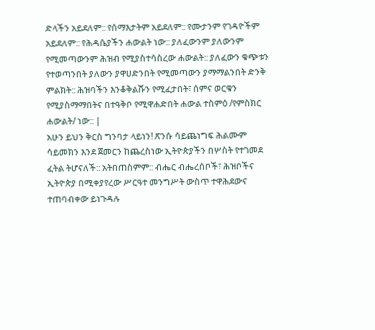ድላችን አይደለም:: የሰማእታትም አይደለም:: የሙታንም የገዳዮችም አይደለም:: የሕዳሴያችን ሐውልት ነው:: ያለፈውንም ያለውንም የሚመጣውንም ሕዝብ የሚያስተሳስረው ሐውልት:: ያለፈውን ቁጭቱን የተወጣንበት ያለውን ያዋሀድንበት የሚመጣውን ያማማልንበት ድንቅ ምልክት:: ሕዝባችን እንቆቅልሹን የሚፈታበት፣ ሰምና ወርቁን የሚያስማማበትና በተዓቅቦ የሚዋሐድበት ሐውል ተስምዕ /የምስክር ሐውልት/ ነው:: |
አሁን ይህን ቅርስ ግንባታ ላይነን! ጽንሱ ሳይጨነግፍ ሕልሙም ሳይመክን እንደ ጀመርን ከጨረስነው ኢትዮጵያችን በሦስት የተገመደ ፈትል ትሆናለች:: አትበጠስምም:: ብሔር ብሔረሰቦች፣ ሕዝቦችና ኢትዮጵያ በሚቀያየረው ሥርዓተ መንግሥት ውስጥ ተዋሕደውና ተጠባብቀው ይነጉዳሉ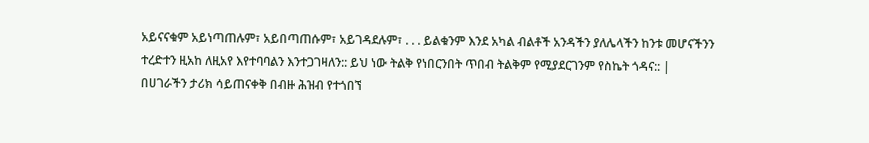አይናናቁም አይነጣጠሉም፣ አይበጣጠሱም፣ አይገዳደሉም፣ . . . ይልቁንም እንደ አካል ብልቶች አንዳችን ያለሌላችን ከንቱ መሆናችንን ተረድተን ዚአከ ለዚአየ እየተባባልን እንተጋገዛለን:: ይህ ነው ትልቅ የነበርንበት ጥበብ ትልቅም የሚያደርገንም የስኬት ጎዳና:: |
በሀገራችን ታሪክ ሳይጠናቀቅ በብዙ ሕዝብ የተጎበኘ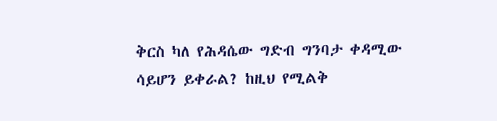ቅርስ ካለ የሕዳሴው ግድብ ግንባታ ቀዳሚው ሳይሆን ይቀራል? ከዚህ የሚልቅ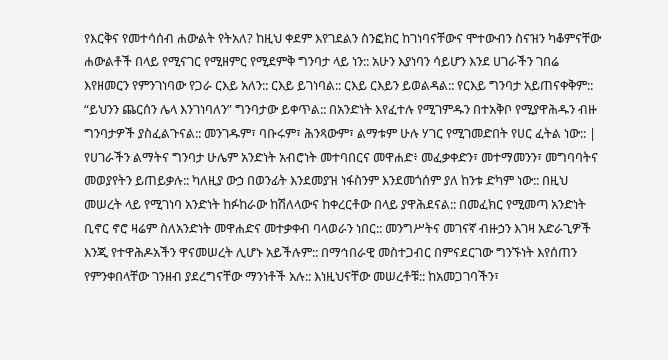የእርቅና የመተሳሰብ ሐውልት የትአለ? ከዚህ ቀደም እየገደልን ስንፎክር ከገነባናቸውና ሞተውብን ስናዝን ካቆምናቸው ሐውልቶች በላይ የሚናገር የሚዘምር የሚደምቅ ግንባታ ላይ ነን:: አሁን እያነባን ሳይሆን እንደ ሀገራችን ገበሬ እየዘመርን የምንገነባው የጋራ ርእይ አለን:: ርእይ ይገነባል:: ርእይ ርእይን ይወልዳል:: የርእይ ግንባታ አይጠናቀቅም:: “ይህንን ጨርሰን ሌላ እንገነባለን” ግንባታው ይቀጥል:: በአንድነት እየፈተሉ የሚገምዱን በተአቅቦ የሚያዋሕዱን ብዙ ግንባታዎች ያስፈልጉናል:: መንገዱም፣ ባቡሩም፣ ሕንጻውም፣ ልማቱም ሁሉ ሃገር የሚገመድበት የሀር ፈትል ነው:: |
የሀገራችን ልማትና ግንባታ ሁሌም አንድነት አብሮነት መተባበርና መዋሐድ፥ መፈቃቀድን፣ መተማመንን፣ መግባባትና መወያየትን ይጠይቃሉ:: ካለዚያ ውኃ በወንፊት እንደመያዝ ነፋስንም እንደመጎሰም ያለ ከንቱ ድካም ነው:: በዚህ መሠረት ላይ የሚገነባ አንድነት ከፉከራው ከሽለላውና ከቀረርቶው በላይ ያዋሕደናል:: በመፈክር የሚመጣ አንድነት ቢኖር ኖሮ ዛሬም ስለአንድነት መዋሐድና መተቃቀብ ባላወራን ነበር:: መንግሥትና መገናኛ ብዙኃን እገዛ አድራጊዎች እንጂ የተዋሕዶአችን ዋናመሠረት ሊሆኑ አይችሉም:: በማኅበራዊ መስተጋብር በምናደርገው ግንኙነት እየሰጠን የምንቀበላቸው ገንዘብ ያደረግናቸው ማንነቶች አሉ:: እነዚህናቸው መሠረቶቹ:: ከአመጋገባችን፣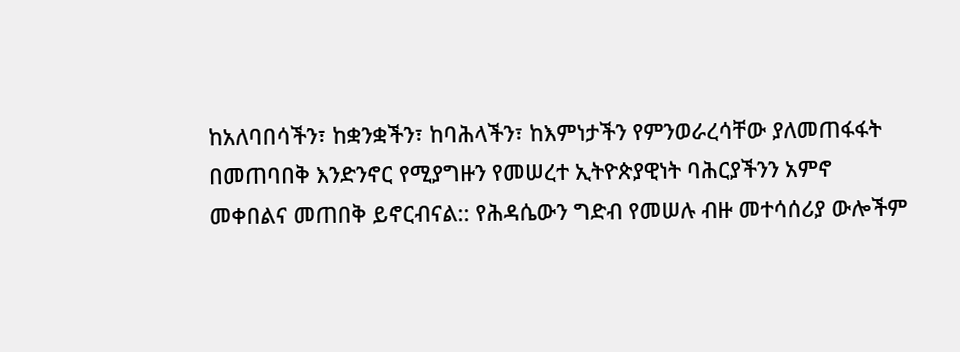ከአለባበሳችን፣ ከቋንቋችን፣ ከባሕላችን፣ ከእምነታችን የምንወራረሳቸው ያለመጠፋፋት በመጠባበቅ እንድንኖር የሚያግዙን የመሠረተ ኢትዮጵያዊነት ባሕርያችንን አምኖ መቀበልና መጠበቅ ይኖርብናል:: የሕዳሴውን ግድብ የመሠሉ ብዙ መተሳሰሪያ ውሎችም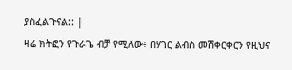ያስፈልጉናል:: |
ዛሬ ክትፎን የጉራጌ ብቻ የሚለው፥ በሃገር ልብስ መሽቀርቀርን የዚህና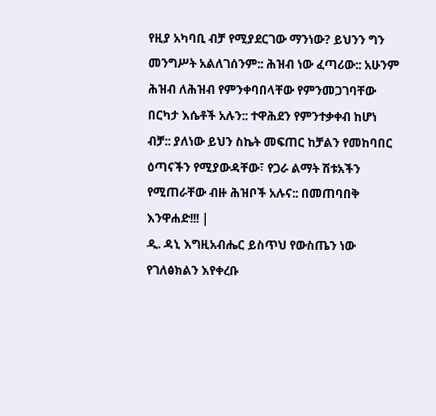የዚያ አካባቢ ብቻ የሚያደርገው ማንነው? ይህንን ግን መንግሥት አልለገሰንም:: ሕዝብ ነው ፈጣሪው:: አሁንም ሕዝብ ለሕዝብ የምንቀባበላቸው የምንመጋገባቸው በርካታ እሴቶች አሉን:: ተዋሕደን የምንተቃቀብ ከሆነ ብቻ:: ያለነው ይህን ስኬት መፍጠር ከቻልን የመከባበር ዕጣናችን የሚያውዳቸው፣ የጋራ ልማት ሽቱአችን የሚጠራቸው ብዙ ሕዝቦች አሉና:: በመጠባበቅ እንዋሐድ!!! |
ዲ. ዳኒ እግዚአብሔር ይስጥህ የውስጤን ነው የገለፅክልን እየቀረቡ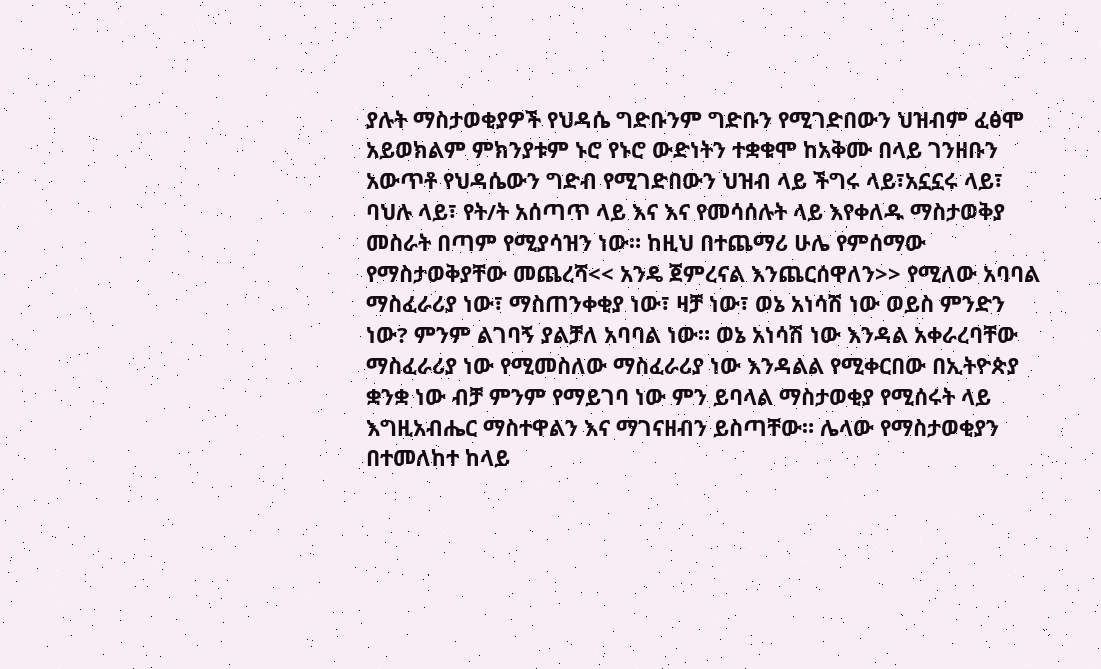ያሉት ማስታወቂያዎች የህዳሴ ግድቡንም ግድቡን የሚገድበውን ህዝብም ፈፅሞ አይወክልም ምክንያቱም ኑሮ የኑሮ ውድነትን ተቋቁሞ ከአቅሙ በላይ ገንዘቡን አውጥቶ የህዳሴውን ግድብ የሚገድበውን ህዝብ ላይ ችግሩ ላይ፣አኗኗሩ ላይ፣ ባህሉ ላይ፣ የት/ት አሰጣጥ ላይ እና እና የመሳሰሉት ላይ እየቀለዱ ማስታወቅያ መስራት በጣም የሚያሳዝን ነው። ከዚህ በተጨማሪ ሁሌ የምሰማው የማስታወቅያቸው መጨረሻ<< አንዴ ጀምረናል እንጨርሰዋለን>> የሚለው አባባል ማስፈራሪያ ነው፣ ማስጠንቀቂያ ነው፣ ዛቻ ነው፣ ወኔ አነሳሽ ነው ወይስ ምንድን ነው? ምንም ልገባኝ ያልቻለ አባባል ነው። ወኔ አነሳሽ ነው እንዳል አቀራረባቸው ማስፈራሪያ ነው የሚመስለው ማስፈራሪያ ነው እንዳልል የሚቀርበው በኢትዮጵያ ቋንቋ ነው ብቻ ምንም የማይገባ ነው ምን ይባላል ማስታወቂያ የሚሰሩት ላይ እግዚአብሔር ማስተዋልን እና ማገናዘብን ይስጣቸው። ሌላው የማስታወቂያን በተመለከተ ከላይ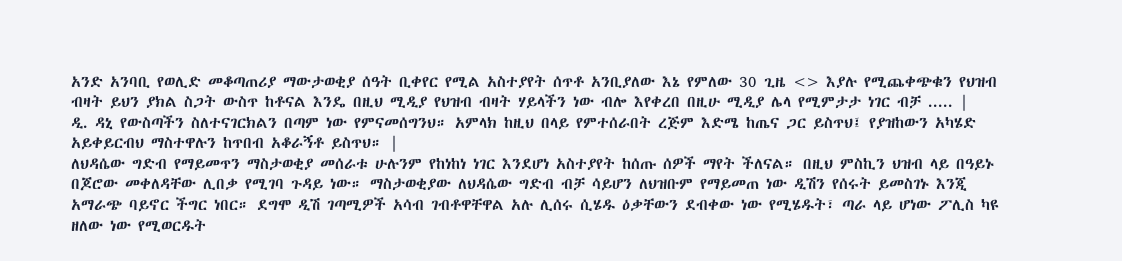አንድ አንባቢ የወሊድ መቆጣጠሪያ ማውታወቂያ ሰዓት ቢቀየር የሚል አስተያየት ሰጥቶ አንቢያለው እኔ የምለው 30 ጊዜ <> እያሉ የሚጨቀጭቁን የህዝብ ብዛት ይህን ያክል ስጋት ውስጥ ከቶናል እንዴ በዚህ ሚዲያ የህዝብ ብዛት ሃይላችን ነው ብሎ እየቀረበ በዚሁ ሚዲያ ሌላ የሚምታታ ነገር ብቻ ..... |
ዲ. ዳኒ የውስጣችን ስለተናገርክልን በጣም ነው የምናመሰግንህ። አምላክ ከዚህ በላይ የምተሰራበት ረጅም እድሜ ከጤና ጋር ይስጥህ፤ የያዝከውን አካሄድ አይቀይርብህ ማስተዋሉን ከጥበብ አቆራኝቶ ይስጥህ። |
ለህዳሴው ግድብ የማይመጥን ማስታወቂያ መሰራቱ ሁሉንም የከነከነ ነገር እንደሆነ አስተያየት ከሰጡ ሰዎች ማየት ችለናል። በዚህ ምስኪን ህዝብ ላይ በዓይኑ በጆሮው መቀለዳቸው ሊበቃ የሚገባ ጉዳይ ነው። ማስታወቂያው ለህዳሴው ግድብ ብቻ ሳይሆን ለህዝቡም የማይመጠ ነው ዲሽን የሰሩት ይመስገኑ እንጂ አማራጭ ባይኖር ችግር ነበር። ደግሞ ዲሽ ገጣሚዎች አሳብ ገብቶዋቸዋል አሉ ሊሰሩ ሲሄዱ ዕቃቸውን ደብቀው ነው የሚሄዱት፣ ጣራ ላይ ሆነው ፖሊስ ካዩ ዘለው ነው የሚወርዱት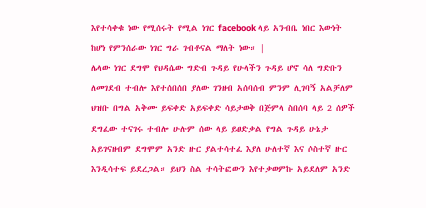እየተሳቀቁ ነው የሚሰሩት የሚል ነገር facebook ላይ አንብቤ ነበር እውነት ከሆነ የምንሰራው ነገር ግራ ገብቶናል ማለት ነው። |
ሌላው ነገር ደግሞ የህዳሴው ግድብ ጉዳይ የሁላችን ጉዳይ ሆኖ ሳለ ግድቡን ለመገደብ ተብሎ እየተሰበሰበ ያለው ገንዘብ አሰባሰብ ምንም ሊገባኝ አልቻለም ህዝቡ በግል አቅሙ ይፍቀድ አይፍቀድ ሳይታወቅ በጅምላ ስበሰባ ላይ 2 ሰዎች ደግፈው ተናገሩ ተብሎ ሁሉም ሰው ላይ ይፀድቃል የግል ጉዳይ ሁኔታ አይገናዘብም ደግሞም አንድ ዙር ያልተሳተፈ እያለ ሁለተኛ እና ሶስተኛ ዙር እንዲሳተፍ ይደረጋል። ይህን ስል ተሳትፎውን እየተቃወምኩ አይደለም አንድ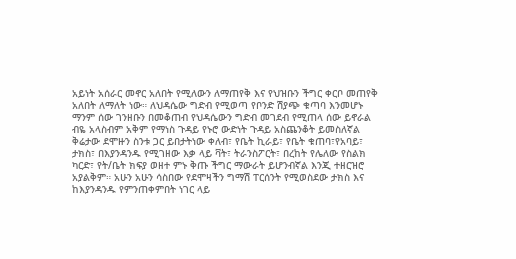አይነት አሰራር መኖር አለበት የሚለውን ለማጠየቅ እና የህዝቡን ችግር ቀርቦ መጠየቅ አለበት ለማለት ነው። ለህዳሴው ግድብ የሚወጣ የቦንድ ሽያጭ ቁጣባ እንመሆኑ ማንም ሰው ገንዘቡን በመቆጠብ የህዳሴውን ግድብ መገደብ የሚጠላ ሰው ይኖራል ብዬ አላስብም አቅም የማነስ ጉዳይ የኑሮ ውድነት ጉዳይ አስጨንቆት ይመስለኛል ቅሬታው ደሞዙን ስንቱ ጋር ይበታትነው ቀለብ፣ የቤት ኪራይ፣ የቤት ቁጠባ፣የአባይ፣ ታክስ፣ በእያንዳንዱ የሚገዘው እቃ ላይ ቫት፣ ትራንስፖርት፣ በረከት የሌለው የስልክ ካርድ፣ የት/ቤት ክፍያ ወዘተ ምኑ ቅጡ ችግር ማውራት ይሆንብኛል እንጂ ተዘርዝሮ አያልቅም። አሁን አሁን ሳስበው የደሞዛችን ግማሽ ፐርሰንት የሚወስደው ታክስ እና ከእያንዳንዱ የምንጠቀምበት ነገር ላይ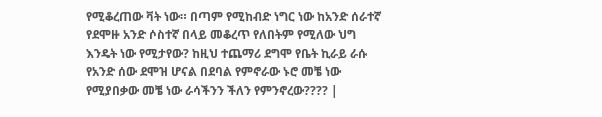የሚቆረጠው ቫት ነው። በጣም የሚከብድ ነግር ነው ከአንድ ሰራተኛ የደሞዙ አንድ ሶስተኛ በላይ መቆረጥ የለበትም የሚለው ህግ እንዴት ነው የሚታየው? ከዚህ ተጨማሪ ደግሞ የቤት ኪራይ ራሱ የአንድ ሰው ደሞዝ ሆናል በደባል የምኖራው ኑሮ መቼ ነው የሚያበቃው መቼ ነው ራሳችንን ችለን የምንኖረው???? |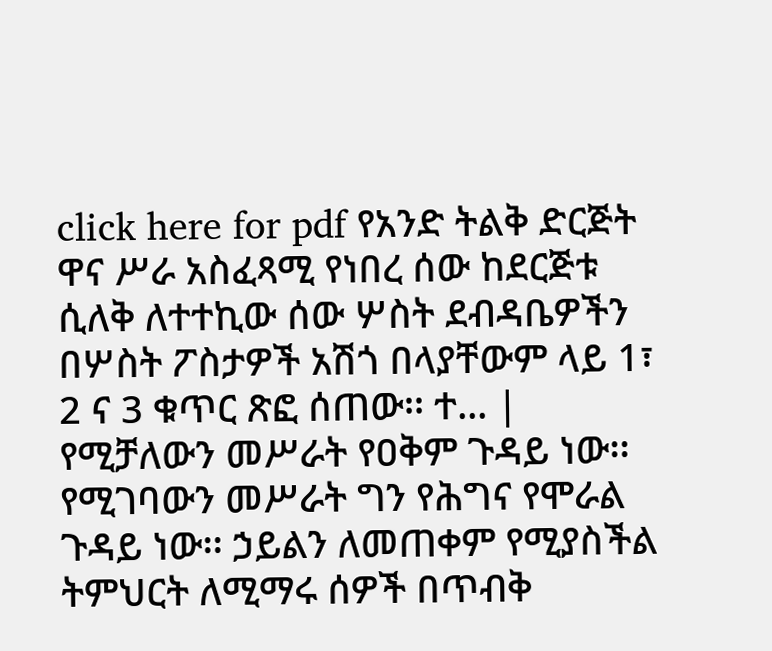click here for pdf የአንድ ትልቅ ድርጅት ዋና ሥራ አስፈጻሚ የነበረ ሰው ከደርጅቱ ሲለቅ ለተተኪው ሰው ሦስት ደብዳቤዎችን በሦስት ፖስታዎች አሽጎ በላያቸውም ላይ 1፣ 2 ና 3 ቁጥር ጽፎ ሰጠው፡፡ ተ... |
የሚቻለውን መሥራት የዐቅም ጉዳይ ነው፡፡ የሚገባውን መሥራት ግን የሕግና የሞራል ጉዳይ ነው፡፡ ኃይልን ለመጠቀም የሚያስችል ትምህርት ለሚማሩ ሰዎች በጥብቅ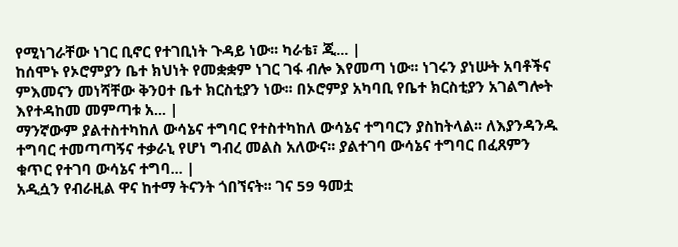የሚነገራቸው ነገር ቢኖር የተገቢነት ጉዳይ ነው፡፡ ካራቴ፣ ጂ... |
ከሰሞኑ የኦሮምያን ቤተ ክህነት የመቋቋም ነገር ገፋ ብሎ እየመጣ ነው፡፡ ነገሩን ያነሡት አባቶችና ምእመናን መነሻቸው ቅንዐተ ቤተ ክርስቲያን ነው፡፡ በኦሮምያ አካባቢ የቤተ ክርስቲያን አገልግሎት እየተዳከመ መምጣቱ አ... |
ማንኛውም ያልተስተካከለ ውሳኔና ተግባር የተስተካከለ ውሳኔና ተግባርን ያስከትላል፡፡ ለእያንዳንዱ ተግባር ተመጣጣኝና ተቃራኒ የሆነ ግብረ መልስ አለውና፡፡ ያልተገባ ውሳኔና ተግባር በፈጸምን ቁጥር የተገባ ውሳኔና ተግባ... |
አዲሷን የብራዚል ዋና ከተማ ትናንት ጎበኘናት፡፡ ገና 59 ዓመቷ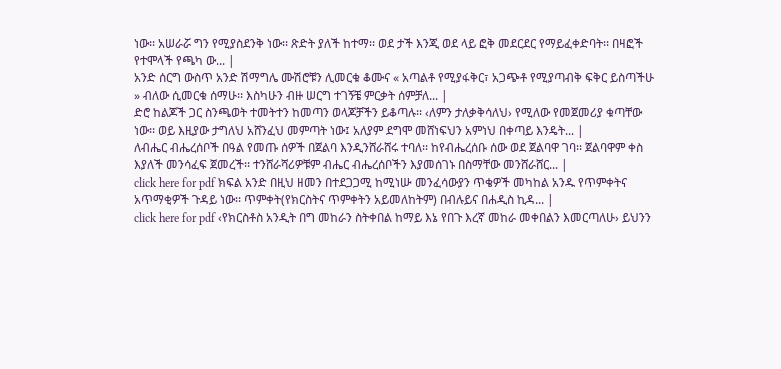ነው፡፡ አሠራሯ ግን የሚያስደንቅ ነው፡፡ ጽድት ያለች ከተማ፡፡ ወደ ታች እንጂ ወደ ላይ ፎቅ መደርደር የማይፈቀድባት፡፡ በዛፎች የተሞላች የጫካ ው... |
አንድ ሰርግ ውስጥ አንድ ሽማግሌ ሙሽሮቹን ሊመርቁ ቆሙና « አጣልቶ የሚያፋቅር፣ አጋጭቶ የሚያጣብቅ ፍቅር ይስጣችሁ » ብለው ሲመርቁ ሰማሁ፡፡ እስካሁን ብዙ ሠርግ ተገኝቼ ምርቃት ሰምቻለ... |
ድሮ ከልጆች ጋር ስንጫወት ተመትተን ከመጣን ወላጆቻችን ይቆጣሉ፡፡ ‹ለምን ታለቃቅሳለህ› የሚለው የመጀመሪያ ቁጣቸው ነው፡፡ ወይ እዚያው ታግለህ አሸንፈህ መምጣት ነው፤ አለያም ደግሞ መሸነፍህን አምነህ በቀጣይ እንዴት... |
ለብሔር ብሔረሰቦች በዓል የመጡ ሰዎች በጀልባ እንዲንሸራሸሩ ተባለ፡፡ ከየብሔረሰቡ ሰው ወደ ጀልባዋ ገባ፡፡ ጀልባዋም ቀስ እያለች መንሳፈፍ ጀመረች፡፡ ተንሸራሻሪዎቹም ብሔር ብሔረሰቦችን እያመሰገኑ በስማቸው መንሸራሸር... |
click here for pdf ክፍል አንድ በዚህ ዘመን በተደጋጋሚ ከሚነሡ መንፈሳውያን ጥቄዎች መካከል አንዱ የጥምቀትና አጥማቂዎች ጉዳይ ነው፡፡ ጥምቀት(የክርስትና ጥምቀትን አይመለከትም) በብሉይና በሐዲስ ኪዳ... |
click here for pdf ‹የክርስቶስ አንዲት በግ መከራን ስትቀበል ከማይ እኔ የበጉ እረኛ መከራ መቀበልን እመርጣለሁ› ይህንን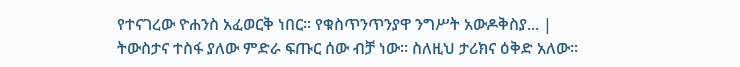የተናገረው ዮሐንስ አፈወርቅ ነበር፡፡ የቁስጥንጥንያዋ ንግሥት አውዶቅስያ... |
ትውስታና ተስፋ ያለው ምድራ ፍጡር ሰው ብቻ ነው፡፡ ስለዚህ ታሪክና ዕቅድ አለው፡፡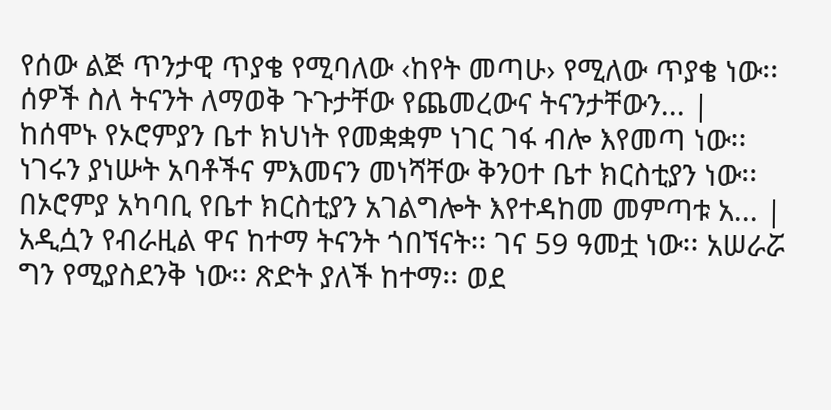የሰው ልጅ ጥንታዊ ጥያቄ የሚባለው ‹ከየት መጣሁ› የሚለው ጥያቄ ነው፡፡ ሰዎች ስለ ትናንት ለማወቅ ጉጉታቸው የጨመረውና ትናንታቸውን... |
ከሰሞኑ የኦሮምያን ቤተ ክህነት የመቋቋም ነገር ገፋ ብሎ እየመጣ ነው፡፡ ነገሩን ያነሡት አባቶችና ምእመናን መነሻቸው ቅንዐተ ቤተ ክርስቲያን ነው፡፡ በኦሮምያ አካባቢ የቤተ ክርስቲያን አገልግሎት እየተዳከመ መምጣቱ አ... |
አዲሷን የብራዚል ዋና ከተማ ትናንት ጎበኘናት፡፡ ገና 59 ዓመቷ ነው፡፡ አሠራሯ ግን የሚያስደንቅ ነው፡፡ ጽድት ያለች ከተማ፡፡ ወደ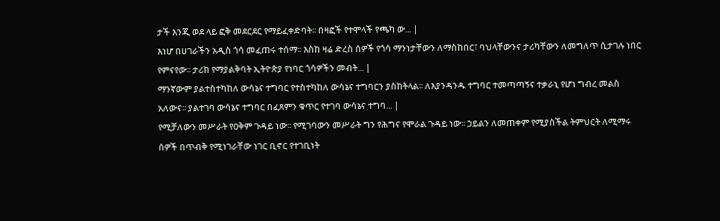ታች እንጂ ወደ ላይ ፎቅ መደርደር የማይፈቀድባት፡፡ በዛፎች የተሞላች የጫካ ው... |
እነሆ በሀገራችን አዲስ ጎሳ መፈጠሩ ተሰማ፡፡ እስከ ዛሬ ድረስ ሰዎች የጎሳ ማንነታቸውን ለማስከበር፣ ባህላቸውንና ታሪካቸውን ለመግለጥ ሲታገሉ ነበር የምናየው፡፡ ታሪክ የማያልቅባት ኢትዮጵያ የነባር ጎሳዎችን መብት... |
ማንኛውም ያልተስተካከለ ውሳኔና ተግባር የተስተካከለ ውሳኔና ተግባርን ያስከትላል፡፡ ለእያንዳንዱ ተግባር ተመጣጣኝና ተቃራኒ የሆነ ግብረ መልስ አለውና፡፡ ያልተገባ ውሳኔና ተግባር በፈጸምን ቁጥር የተገባ ውሳኔና ተግባ... |
የሚቻለውን መሥራት የዐቅም ጉዳይ ነው፡፡ የሚገባውን መሥራት ግን የሕግና የሞራል ጉዳይ ነው፡፡ ኃይልን ለመጠቀም የሚያስችል ትምህርት ለሚማሩ ሰዎች በጥብቅ የሚነገራቸው ነገር ቢኖር የተገቢነት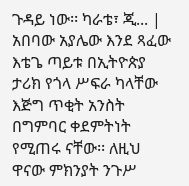ጉዳይ ነው፡፡ ካራቴ፣ ጂ... |
አበባው አያሌው እንደ ጻፈው እቴጌ ጣይቱ በኢትዮጵያ ታሪክ የጎላ ሥፍራ ካላቸው እጅግ ጥቂት አንስት በግምባር ቀደምትነት የሚጠሩ ናቸው፡፡ ለዚህ ዋናው ምክንያት ንጉሥ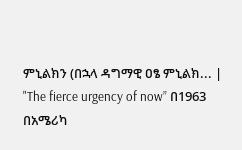ምኒልክን (በኋላ ዳግማዊ ዐፄ ምኒልክ... |
"The fierce urgency of now” በ1963 በአሜሪካ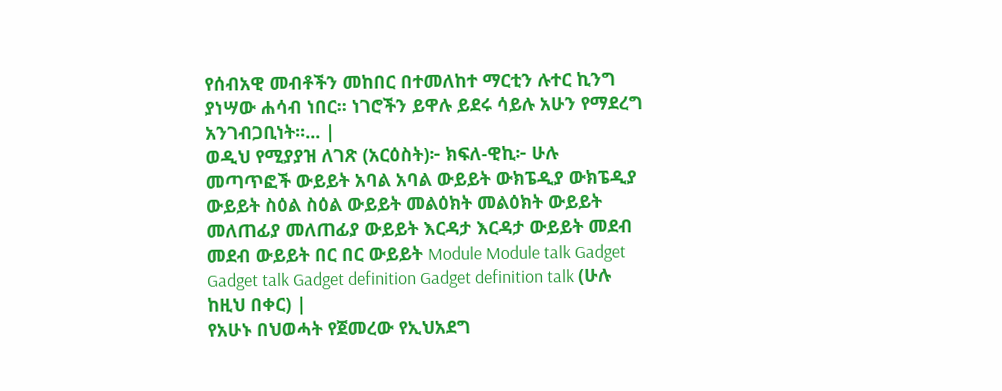የሰብአዊ መብቶችን መከበር በተመለከተ ማርቲን ሉተር ኪንግ ያነሣው ሐሳብ ነበር፡፡ ነገሮችን ይዋሉ ይደሩ ሳይሉ አሁን የማደረግ አንገብጋቢነት፡፡... |
ወዲህ የሚያያዝ ለገጽ (አርዕስት)፦ ክፍለ-ዊኪ፦ ሁሉ መጣጥፎች ውይይት አባል አባል ውይይት ውክፔዲያ ውክፔዲያ ውይይት ስዕል ስዕል ውይይት መልዕክት መልዕክት ውይይት መለጠፊያ መለጠፊያ ውይይት እርዳታ እርዳታ ውይይት መደብ መደብ ውይይት በር በር ውይይት Module Module talk Gadget Gadget talk Gadget definition Gadget definition talk (ሁሉ ከዚህ በቀር) |
የአሁኑ በህወሓት የጀመረው የኢህአደግ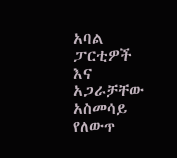አባል ፓርቲዎች እና አጋራቻቸው አስመሳይ የለውጥ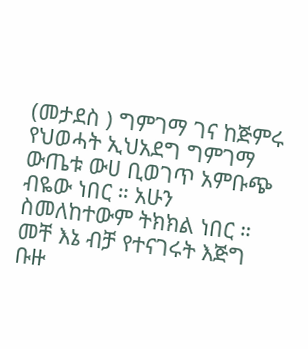(መታደስ ) ግምገማ ገና ከጅምሩ የህወሓት ኢህአደግ ግምገማ ውጤቱ ውሀ ቢወገጥ አምቡጭ ብዬው ነበር ። አሁን ስመለከተውም ትክክል ነበር ። መቸ እኔ ብቻ የተናገሩት እጅግ ቡዙ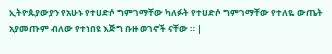ኢትዮጱያውያን የአሁኑ የተሀድሶ ግምገማቸው ካለፉት የተሀድሶ ግምገማቸው የተለዬ ውጤት አያመጡም ብለው የተነበዩ እጅግ ቡዙ ወገኖች ናቸው ። |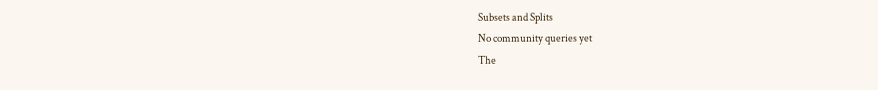Subsets and Splits
No community queries yet
The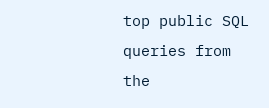top public SQL queries from the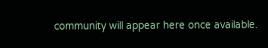community will appear here once available.